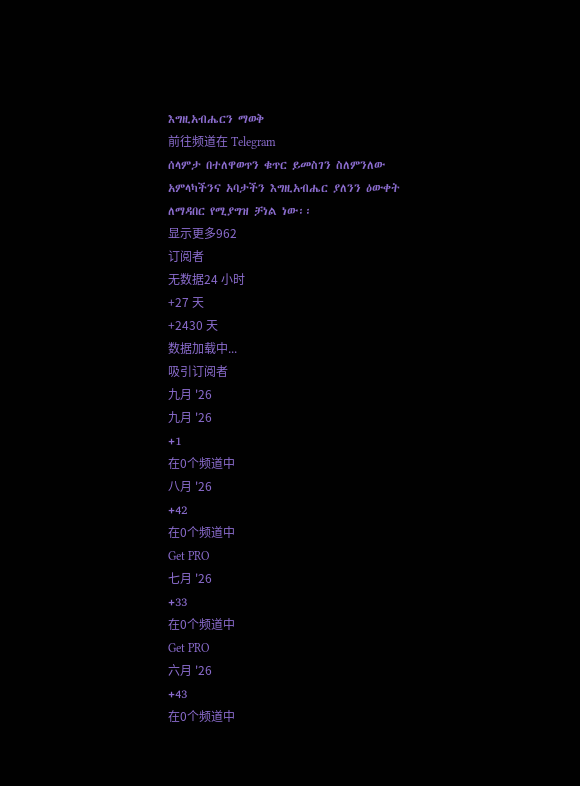እግዚአብሔርን ማወቅ
前往频道在 Telegram
ሰላምታ በተለዋወጥን ቁጥር ይመስገን ስለምንለው አምላካችንና አባታችን እግዚአብሔር ያለንን ዕውቀት ለማዳበር የሚያግዝ ቻነል ነው፡፡
显示更多962
订阅者
无数据24 小时
+27 天
+2430 天
数据加载中...
吸引订阅者
九月 '26
九月 '26
+1
在0个频道中
八月 '26
+42
在0个频道中
Get PRO
七月 '26
+33
在0个频道中
Get PRO
六月 '26
+43
在0个频道中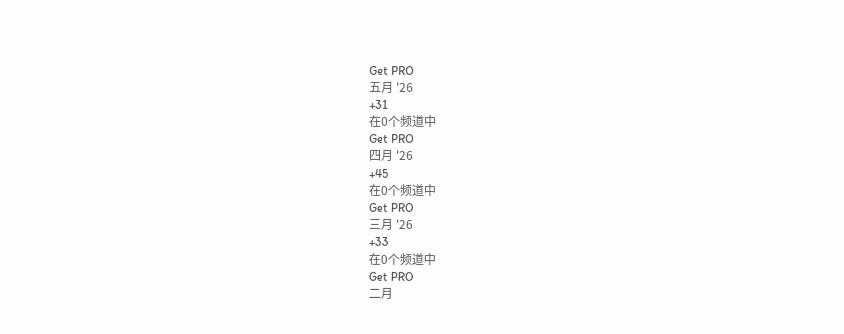Get PRO
五月 '26
+31
在0个频道中
Get PRO
四月 '26
+45
在0个频道中
Get PRO
三月 '26
+33
在0个频道中
Get PRO
二月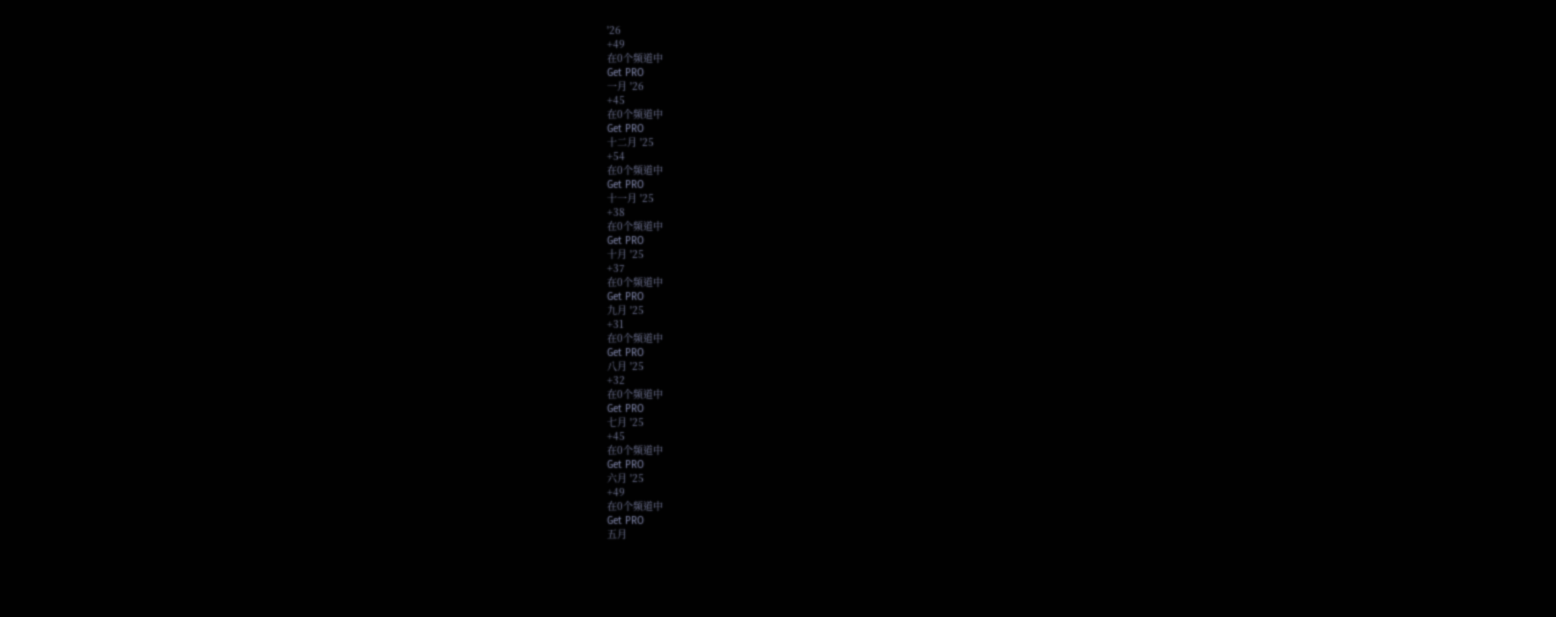'26
+49
在0个频道中
Get PRO
一月 '26
+45
在0个频道中
Get PRO
十二月 '25
+54
在0个频道中
Get PRO
十一月 '25
+38
在0个频道中
Get PRO
十月 '25
+37
在0个频道中
Get PRO
九月 '25
+31
在0个频道中
Get PRO
八月 '25
+32
在0个频道中
Get PRO
七月 '25
+45
在0个频道中
Get PRO
六月 '25
+49
在0个频道中
Get PRO
五月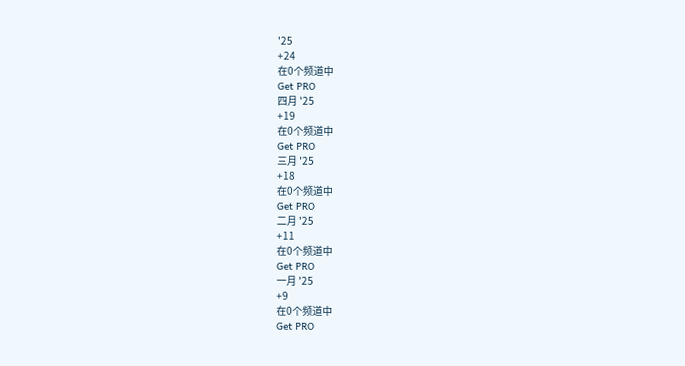'25
+24
在0个频道中
Get PRO
四月 '25
+19
在0个频道中
Get PRO
三月 '25
+18
在0个频道中
Get PRO
二月 '25
+11
在0个频道中
Get PRO
一月 '25
+9
在0个频道中
Get PRO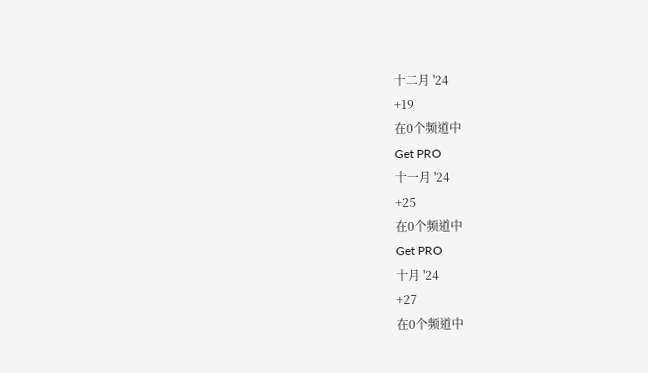十二月 '24
+19
在0个频道中
Get PRO
十一月 '24
+25
在0个频道中
Get PRO
十月 '24
+27
在0个频道中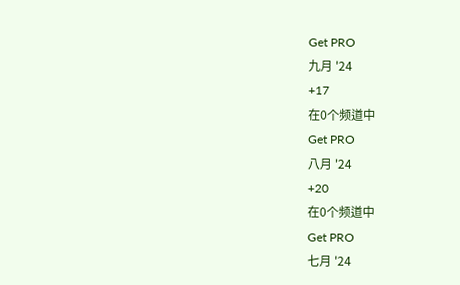Get PRO
九月 '24
+17
在0个频道中
Get PRO
八月 '24
+20
在0个频道中
Get PRO
七月 '24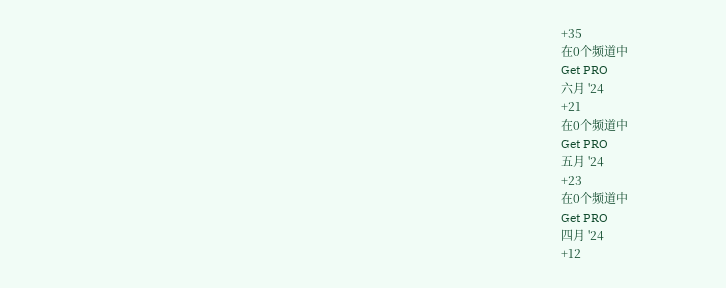+35
在0个频道中
Get PRO
六月 '24
+21
在0个频道中
Get PRO
五月 '24
+23
在0个频道中
Get PRO
四月 '24
+12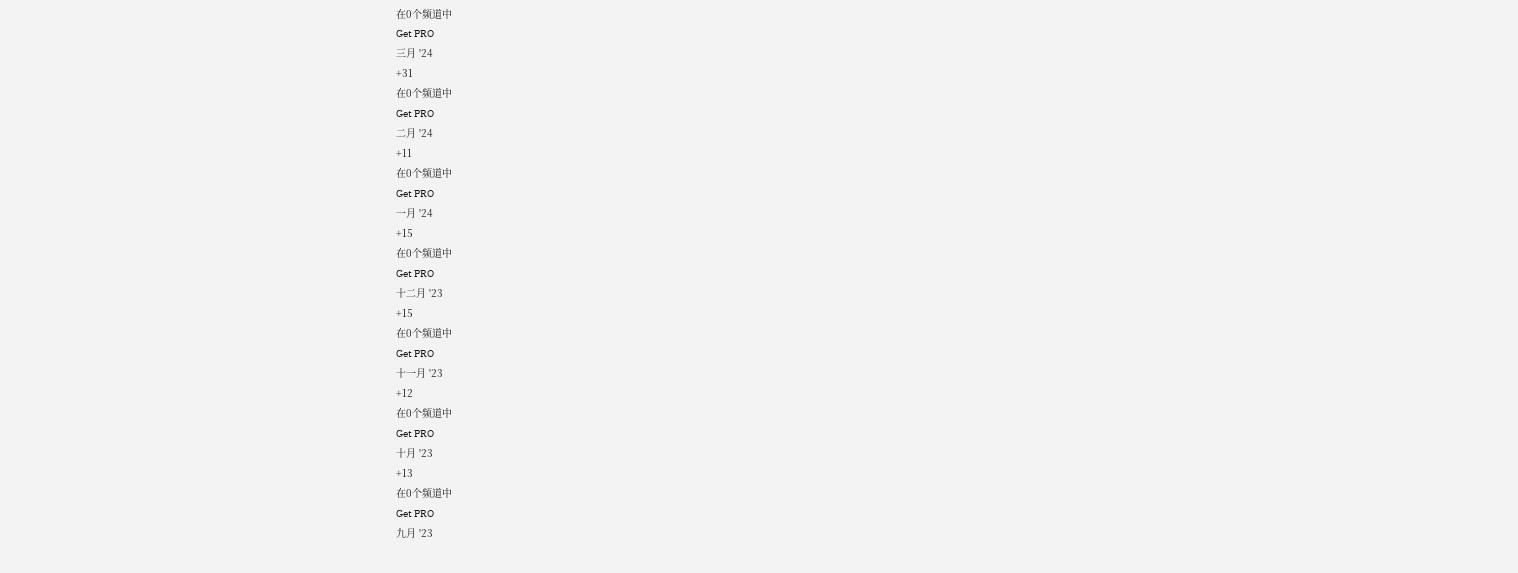在0个频道中
Get PRO
三月 '24
+31
在0个频道中
Get PRO
二月 '24
+11
在0个频道中
Get PRO
一月 '24
+15
在0个频道中
Get PRO
十二月 '23
+15
在0个频道中
Get PRO
十一月 '23
+12
在0个频道中
Get PRO
十月 '23
+13
在0个频道中
Get PRO
九月 '23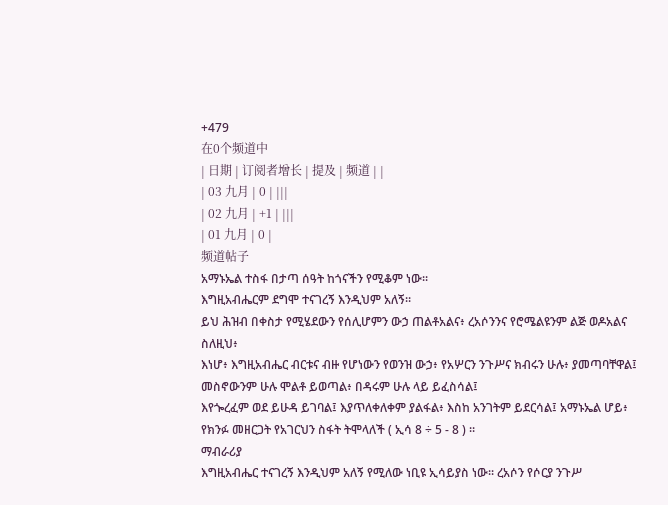+479
在0个频道中
| 日期 | 订阅者增长 | 提及 | 频道 | |
| 03 九月 | 0 | |||
| 02 九月 | +1 | |||
| 01 九月 | 0 |
频道帖子
አማኑኤል ተስፋ በታጣ ሰዓት ከጎናችን የሚቆም ነው፡፡
እግዚአብሔርም ደግሞ ተናገረኝ እንዲህም አለኝ።
ይህ ሕዝብ በቀስታ የሚሄደውን የሰሊሆምን ውኃ ጠልቶአልና፥ ረአሶንንና የሮሜልዩንም ልጅ ወዶአልና ስለዚህ፥
እነሆ፥ እግዚአብሔር ብርቱና ብዙ የሆነውን የወንዝ ውኃ፥ የአሦርን ንጉሥና ክብሩን ሁሉ፥ ያመጣባቸዋል፤ መስኖውንም ሁሉ ሞልቶ ይወጣል፥ በዳሩም ሁሉ ላይ ይፈስሳል፤
እየጐረፈም ወደ ይሁዳ ይገባል፤ እያጥለቀለቀም ያልፋል፥ እስከ አንገትም ይደርሳል፤ አማኑኤል ሆይ፥ የክንፉ መዘርጋት የአገርህን ስፋት ትሞላለች ( ኢሳ 8 ÷ 5 - 8 ) ።
ማብራሪያ
እግዚአብሔር ተናገረኝ እንዲህም አለኝ የሚለው ነቢዩ ኢሳይያስ ነው፡፡ ረአሶን የሶርያ ንጉሥ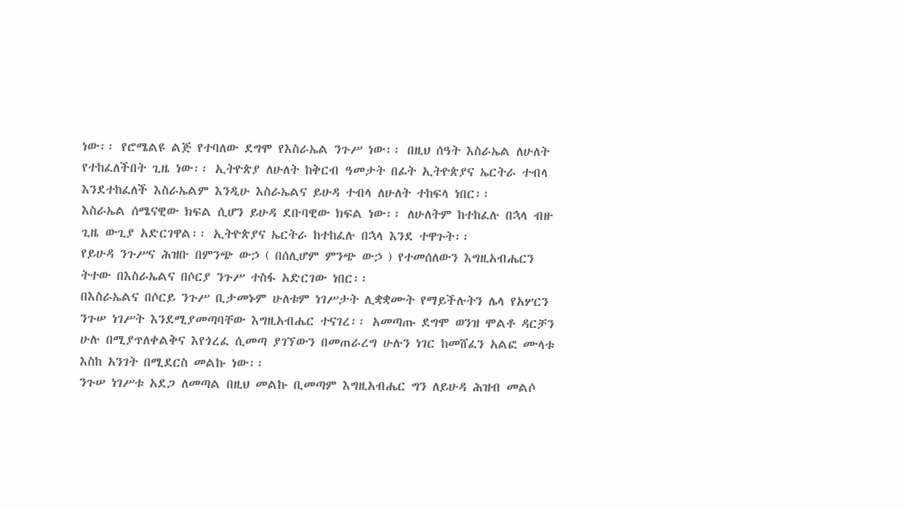ነው፡፡ የሮሜልዩ ልጅ የተባለው ደግሞ የእስራኤል ንጉሥ ነው፡፡ በዚህ ሰዓት እስራኤል ለሁለት የተከፈለችበት ጊዜ ነው፡፡ ኢትዮጵያ ለሁለት ከቅርብ ዓመታት በፊት ኢትዮጵያና ኤርትራ ተብላ እንደተከፈለች እስራኤልም እንዲሁ እስራኤልና ይሁዳ ተብላ ለሁለት ተከፍላ ነበር፡፡
እስራኤል ሰሜናዊው ክፍል ሲሆን ይሁዳ ደቡባዊው ክፍል ነው፡፡ ለሁለትም ከተከፈሉ በኋላ ብዙ ጊዜ ውጊያ አድርገዋል፡፡ ኢትዮጵያና ኤርትራ ከተከፈሉ በኋላ እንደ ተዋጉት፡፡
የይሁዳ ንጉሥና ሕዝቡ በምንጭ ውኃ ( በሰሊሆም ምንጭ ውኃ ) የተመሰለውን እግዚአብሔርን ትተው በእስራኤልና በሶርያ ንጉሥ ተስፋ አድርገው ነበር፡፡
በእስራኤልና በሶርይ ንጉሥ ቢታመኑም ሁለቱም ነገሥታት ሊቋቋሙት የማይችሉትን ሌላ የአሦርን ንጉሠ ነገሥት እንደሚያመጣባቸው እግዚአብሔር ተናገረ፡፡ አመጣጡ ደግሞ ወንዝ ሞልቶ ዳርቻን ሁሉ በሚያጥለቀልቅና እየጎረፈ ሲመጣ ያገኘውን በመጠራረግ ሁሉን ነገር ከመሸፈን አልፎ ሙላቱ እስከ አንገት በሚደርስ መልኩ ነው፡፡
ንጉሠ ነገሥቱ አደጋ ለመጣል በዚህ መልኩ ቢመጣም እግዚአብሔር ግን ለይሁዳ ሕዝብ መልሶ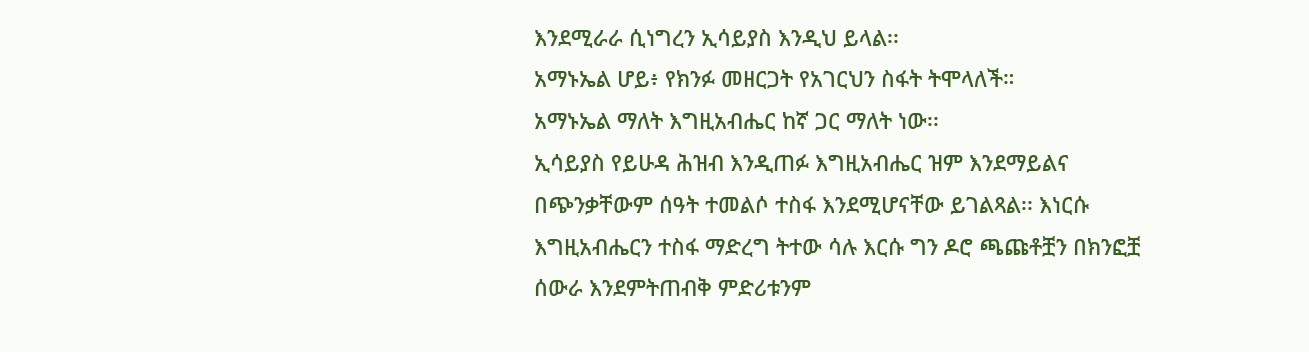እንደሚራራ ሲነግረን ኢሳይያስ እንዲህ ይላል፡፡
አማኑኤል ሆይ፥ የክንፉ መዘርጋት የአገርህን ስፋት ትሞላለች።
አማኑኤል ማለት እግዚአብሔር ከኛ ጋር ማለት ነው፡፡
ኢሳይያስ የይሁዳ ሕዝብ እንዲጠፉ እግዚአብሔር ዝም እንደማይልና በጭንቃቸውም ሰዓት ተመልሶ ተስፋ እንደሚሆናቸው ይገልጻል፡፡ እነርሱ እግዚአብሔርን ተስፋ ማድረግ ትተው ሳሉ እርሱ ግን ዶሮ ጫጩቶቿን በክንፎቿ ሰውራ እንደምትጠብቅ ምድሪቱንም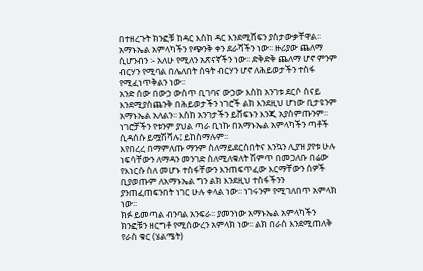በተዘረጉት ክንፎቹ ከዳር እስከ ዳር እንደሚሸፍን ያስታውቃቸዋል፡፡
አማኑኤል አምላካችን የጭንቅ ቀን ደራሻችን ነው፡፡ ዙሪያው ጨለማ ሲሆንብን ፡- አለሁ የሚለን አጽናኛችን ነው፡፡ ድቅድቅ ጨለማ ሆኖ ምንም ብርሃን የሚባል በሌለበት ሰዓት ብርሃን ሆኖ ለሕይወታችን ተስፋ የሚፈነጥቅልን ነው፡፡
አንድ ሰው በውኃ ውስጥ ቢገባና ውኃው እስከ አንገቱ ደርሶ ስናይ እንደሚያስጨንቅ በሕይወታችን ነገሮች ልክ እንደዚህ ሆነው ቢታዩንም አማኑኤል አለልን፡፡ እስከ አንገታችን ይሸፍኑን እንጂ አያሰምጡንም፡፡
ነገሮቻችን የቱንም ያህል ጣራ ቢነኩ በአማኑኤል አምላካችን ጣቶች ሲዳሰሱ ይሟሽሻሉ፤ ይከስማሉም፡፡
እየበረረ በማምለጡ ማንም ስለማይደርስበትና እንኳን ሊያዝ ያየቱ ሁሉ ነፍሳቸውን ለማዳን መንገድ ስለሚለቁለት ሽምጥ በመጋለቡ በሬው የእነርሱ ስለ መሆኑ ተስፋቸውን እንጠፍጥፈው እርማቸውን ሰዎች ቢያወጡም ለአማኑኤል ግን ልክ እንደዚህ ተስፋችንን ያንጠፈጠፍንበት ነገር ሁሉ ቀላል ነው፡፡ ነገሩንም የሚገለበጥ አምላክ ነው፡፡
ክፉ ይመጣል ብንባል አንፍራ፡፡ ያመንነው አማኑኤል አምላካችን ክንፎቹን ዘርግቶ የሚሰውረን አምላክ ነው፡፡ ልክ በራስ እንደሚጠለቅ የራስ ቁር (ሄልሜት)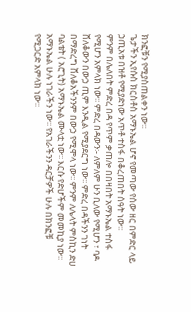ክንፎቹን የሚያስጠልቀን ነው፡፡
ጌታችን ኢየሱስ ክርስቶስ አማኑኤል ሆኖ የመጣው የሰው ዘር በምድር ላይ ኃጢአቱ በዝቶ የሚያድነው አጥቶ ተስፋ በቆረጠበት ሰዓት ነው፡፡
ምንም በሌለበት ምድረ በዳ የጥም ቃጠሎ በበዛበት አማኑኤል ተስፋ የሚሆን አምላክ ነው፡፡ ምድረ በዳውን፡- ለምለም ሁን ቢለው የሚሆን ፣ ባዶ ሸለቆውን በውኃ ጢም እንዲል የሚያደርግ ነው፡፡ ምድረ በዳችንን ገነት በማድረግ ሸለቆአችንንም በውኃ የሚሞላ ነው፡፡ ምንም ለሌላት ምስኪን ድሀ ባልቴት ( አሮጊት) አማኑኤል ሙላቷ ነው፡፡ እርሱ የድሆችም መመኪያ ነው፡፡
አማኑኤል ሁሉ ነገራችን ነው፡፡ የአገራችንን ዳርቻዎች ሁሉ በክንፎቹ የሚጋርድ አምላክ ነው፡፡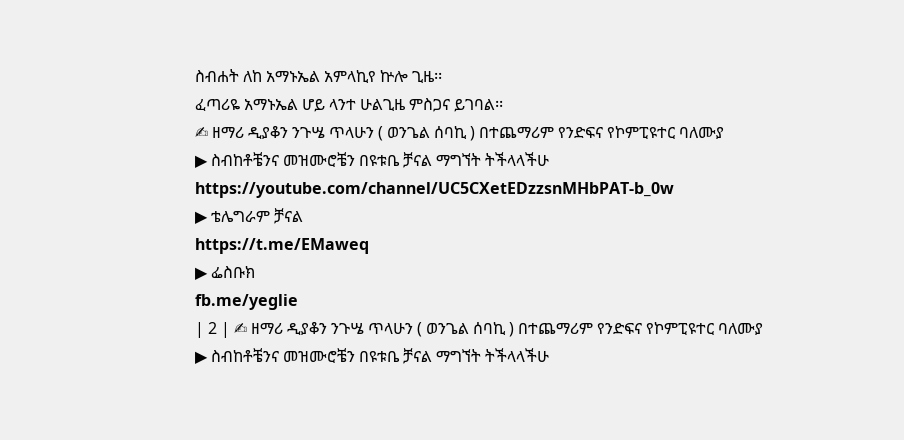ስብሐት ለከ አማኑኤል አምላኪየ ኵሎ ጊዜ፡፡
ፈጣሪዬ አማኑኤል ሆይ ላንተ ሁልጊዜ ምስጋና ይገባል፡፡
✍ ዘማሪ ዲያቆን ንጉሤ ጥላሁን ( ወንጌል ሰባኪ ) በተጨማሪም የንድፍና የኮምፒዩተር ባለሙያ
▶ ስብከቶቼንና መዝሙሮቼን በዩቱቤ ቻናል ማግኘት ትችላላችሁ
https://youtube.com/channel/UC5CXetEDzzsnMHbPAT-b_0w
▶ ቴሌግራም ቻናል
https://t.me/EMaweq
▶ ፌስቡክ
fb.me/yeglie
| 2 | ✍ ዘማሪ ዲያቆን ንጉሤ ጥላሁን ( ወንጌል ሰባኪ ) በተጨማሪም የንድፍና የኮምፒዩተር ባለሙያ
▶ ስብከቶቼንና መዝሙሮቼን በዩቱቤ ቻናል ማግኘት ትችላላችሁ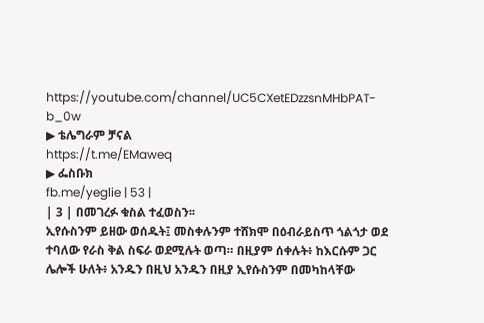https://youtube.com/channel/UC5CXetEDzzsnMHbPAT-b_0w
▶ ቴሌግራም ቻናል
https://t.me/EMaweq
▶ ፌስቡክ
fb.me/yeglie | 53 |
| 3 | በመገረፉ ቁስል ተፈወስን፡፡
ኢየሱስንም ይዘው ወሰዱት፤ መስቀሉንም ተሸክሞ በዕብራይስጥ ጎልጎታ ወደ ተባለው የራስ ቅል ስፍራ ወደሚሉት ወጣ። በዚያም ሰቀሉት፥ ከእርሱም ጋር ሌሎች ሁለት፥ አንዱን በዚህ አንዱን በዚያ ኢየሱስንም በመካከላቸው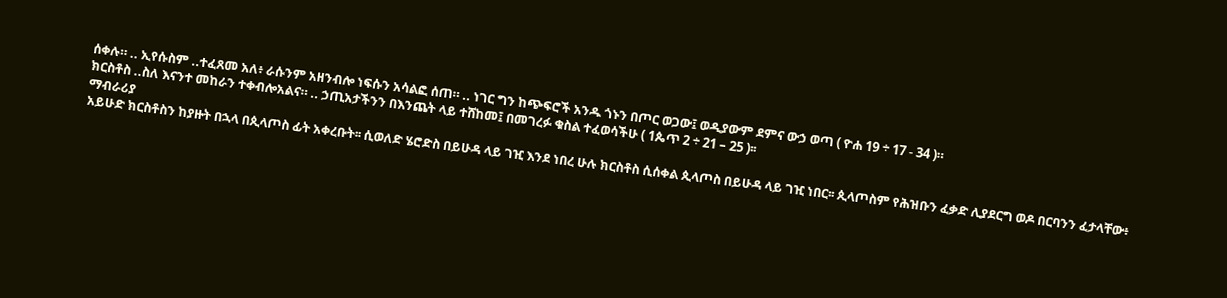ሰቀሉ። .. ኢየሱስም ..ተፈጸመ አለ፥ ራሱንም አዘንብሎ ነፍሱን አሳልፎ ሰጠ። .. ነገር ግን ከጭፍሮች አንዱ ጎኑን በጦር ወጋው፤ ወዲያውም ደምና ውኃ ወጣ ( ዮሐ 19 ÷ 17 - 34 )።
ክርስቶስ ..ስለ እናንተ መከራን ተቀብሎአልና። .. ኃጢአታችንን በእንጨት ላይ ተሸከመ፤ በመገረፉ ቁስል ተፈወሳችሁ ( 1ጴጥ 2 ÷ 21 – 25 )፡፡
ማብራሪያ
አይሁድ ክርስቶስን ከያዙት በኋላ በጲላጦስ ፊት አቀረቡት፡፡ ሲወለድ ሄሮድስ በይሁዳ ላይ ገዢ እንደ ነበረ ሁሉ ክርስቶስ ሲሰቀል ጲላጦስ በይሁዳ ላይ ገዢ ነበር፡፡ ጲላጦስም የሕዝቡን ፈቃድ ሊያደርግ ወዶ በርባንን ፈታላቸው፥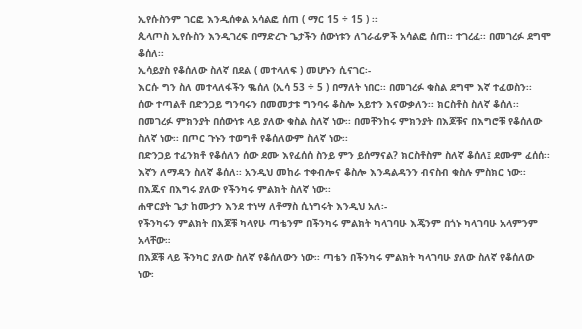ኢየሱስንም ገርፎ እንዲሰቀል አሳልፎ ሰጠ ( ማር 15 ÷ 15 ) ፡፡
ጲላጦስ ኢየሱስን እንዲገረፍ በማድረጉ ጌታችን ሰውነቱን ለገራፊዎች አሳልፎ ሰጠ፡፡ ተገረፈ፡፡ በመገረፉ ደግሞ ቆሰለ፡፡
ኢሳይያስ የቆሰለው ስለኛ በደል ( መተላለፍ ) መሆኑን ሲናገር፡-
እርሱ ግን ስለ መተላለፋችን ቈሰለ (ኢሳ 53 ÷ 5 ) በማለት ነበር፡፡ በመገረፉ ቁስል ደግሞ እኛ ተፈወስን፡፡
ሰው ተጣልቶ በድንጋይ ግንባሩን በመመታቱ ግንባሩ ቆስሎ አይተን እናውቃለን፡፡ ክርስቶስ ስለኛ ቆሰለ፡፡ በመገረፉ ምክንያት በሰውነቱ ላይ ያለው ቁስል ስለኛ ነው፡፡ በመቸንከሩ ምክንያት በእጆቹና በእግሮቹ የቆሰለው ስለኛ ነው፡፡ በጦር ጉኑን ተወግቶ የቆሰለውም ስለኛ ነው፡፡
በድንጋይ ተፈንክቶ የቆሰለን ሰው ደሙ እየፈሰሰ ስንይ ምን ይሰማናል? ክርስቶስም ስለኛ ቆሰለ፤ ደሙም ፈሰሰ፡፡ እኛን ለማዳን ስለኛ ቆሰለ፡፡ አንዲህ መከራ ተቀብሎና ቆስሎ እንዳልዳንን ብናስብ ቁስሉ ምስክር ነው፡፡ በእጁና በእግሩ ያለው የችንካሩ ምልክት ስለኛ ነው፡፡
ሐዋርያት ጌታ ከሙታን እንደ ተነሣ ለቶማስ ሲነግሩት እንዲህ አለ፡-
የችንካሩን ምልክት በእጆቹ ካላየሁ ጣቴንም በችንካሩ ምልክት ካላገባሁ እጄንም በጎኑ ካላገባሁ አላምንም አላቸው።
በእጆቹ ላይ ችንካር ያለው ስለኛ የቆሰለውን ነው፡፡ ጣቴን በችንካሩ ምልክት ካላገባሁ ያለው ስለኛ የቆሰለው ነው፡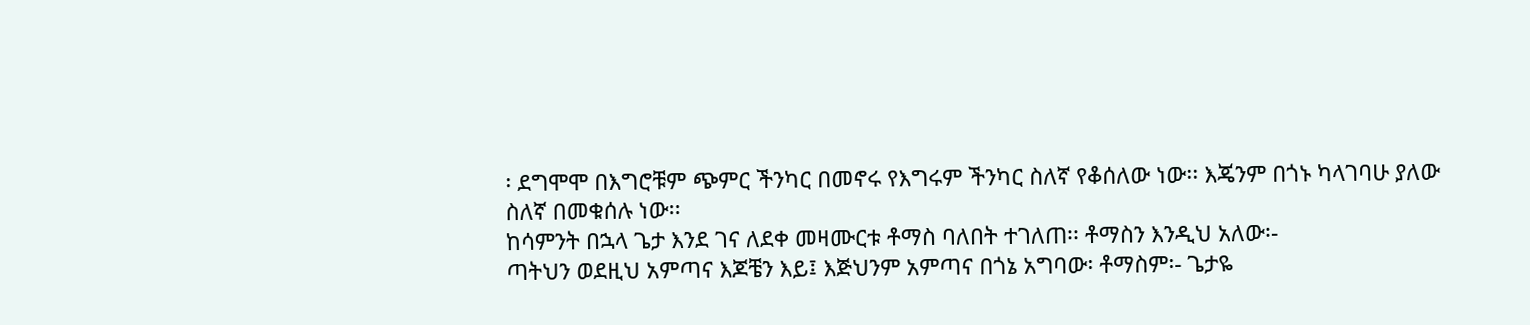፡ ደግሞሞ በእግሮቹም ጭምር ችንካር በመኖሩ የእግሩም ችንካር ስለኛ የቆሰለው ነው፡፡ እጄንም በጎኑ ካላገባሁ ያለው ስለኛ በመቁሰሉ ነው፡፡
ከሳምንት በኋላ ጌታ እንደ ገና ለደቀ መዛሙርቱ ቶማስ ባለበት ተገለጠ፡፡ ቶማስን እንዲህ አለው፡-
ጣትህን ወደዚህ አምጣና እጆቼን እይ፤ እጅህንም አምጣና በጎኔ አግባው፡ ቶማስም፡- ጌታዬ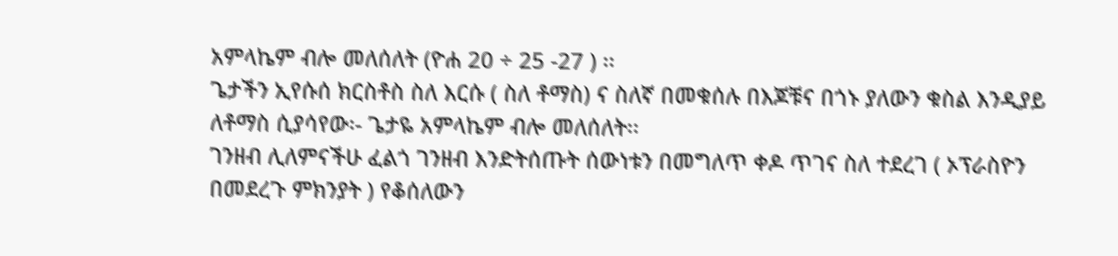አምላኬም ብሎ መለሰለት (ዮሐ 20 ÷ 25 -27 ) ፡፡
ጌታችን ኢየሱሰ ክርስቶስ ስለ እርሱ ( ስለ ቶማስ) ና ስለኛ በመቁሰሉ በእጆቹና በጎኑ ያለውን ቁስል እንዲያይ ለቶማስ ሲያሳየው፡- ጌታዬ አምላኬም ብሎ መለሰለት፡፡
ገንዘብ ሊለምናችሁ ፈልጎ ገንዘብ እንድትሰጡት ሰውነቱን በመግለጥ ቀዶ ጥገና ስለ ተደረገ ( ኦፕራስዮን በመደረጉ ምክንያት ) የቆሰለውን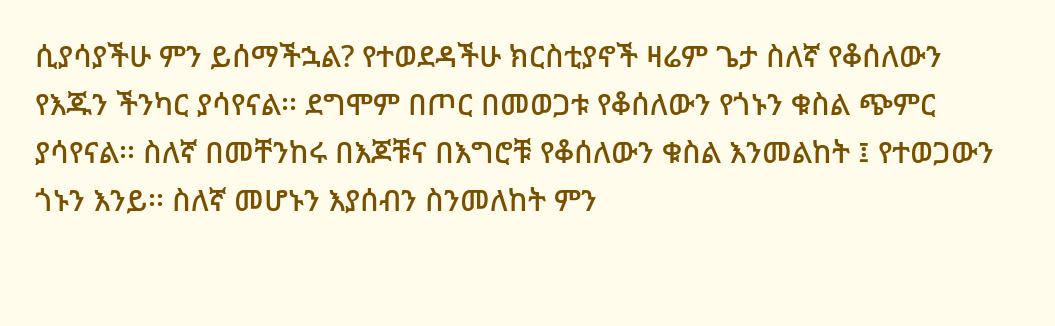ሲያሳያችሁ ምን ይሰማችኋል? የተወደዳችሁ ክርስቲያኖች ዛሬም ጌታ ስለኛ የቆሰለውን የእጁን ችንካር ያሳየናል፡፡ ደግሞም በጦር በመወጋቱ የቆሰለውን የጎኑን ቁስል ጭምር ያሳየናል፡፡ ስለኛ በመቸንከሩ በእጆቹና በእግሮቹ የቆሰለውን ቁስል እንመልከት ፤ የተወጋውን ጎኑን እንይ፡፡ ስለኛ መሆኑን እያሰብን ስንመለከት ምን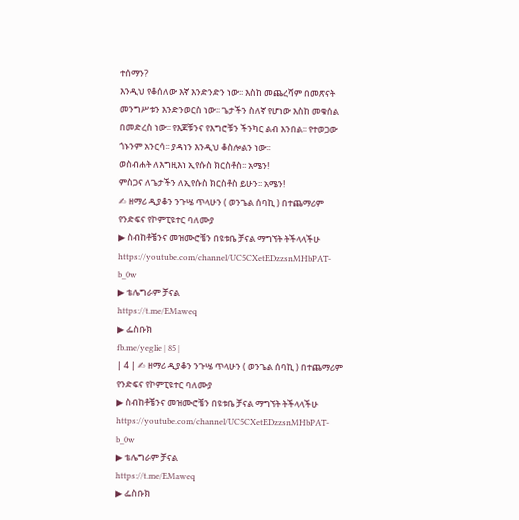ተሰማን?
እንዲህ የቆሰለው እኛ እንድንድን ነው፡፡ እስከ መጨረሻም በመጽናት መንግሥቱን እንድንወርስ ነው፡፡ ጌታችን ስለኛ የሆነው እስከ መቁሰል በመድረስ ነው፡፡ የእጆቹንና የእግሮቹን ችንካር ልብ እንበል፡፡ የተወጋው ጎኑንም አንርሳ፡፡ ያዳነን እንዲህ ቆስሎልን ነው፡፡
ወስብሐት ለእግዚእነ ኢየሱስ ክርስቶስ፡፡ አሜን!
ምስጋና ለጌታችን ለኢየሱስ ክርስቶስ ይሁን፡፡ አሜን!
✍ ዘማሪ ዲያቆን ንጉሤ ጥላሁን ( ወንጌል ሰባኪ ) በተጨማሪም የንድፍና የኮምፒዩተር ባለሙያ
▶ ስብከቶቼንና መዝሙሮቼን በዩቱቤ ቻናል ማግኘት ትችላላችሁ
https://youtube.com/channel/UC5CXetEDzzsnMHbPAT-b_0w
▶ ቴሌግራም ቻናል
https://t.me/EMaweq
▶ ፌስቡክ
fb.me/yeglie | 85 |
| 4 | ✍ ዘማሪ ዲያቆን ንጉሤ ጥላሁን ( ወንጌል ሰባኪ ) በተጨማሪም የንድፍና የኮምፒዩተር ባለሙያ
▶ ስብከቶቼንና መዝሙሮቼን በዩቱቤ ቻናል ማግኘት ትችላላችሁ
https://youtube.com/channel/UC5CXetEDzzsnMHbPAT-b_0w
▶ ቴሌግራም ቻናል
https://t.me/EMaweq
▶ ፌስቡክ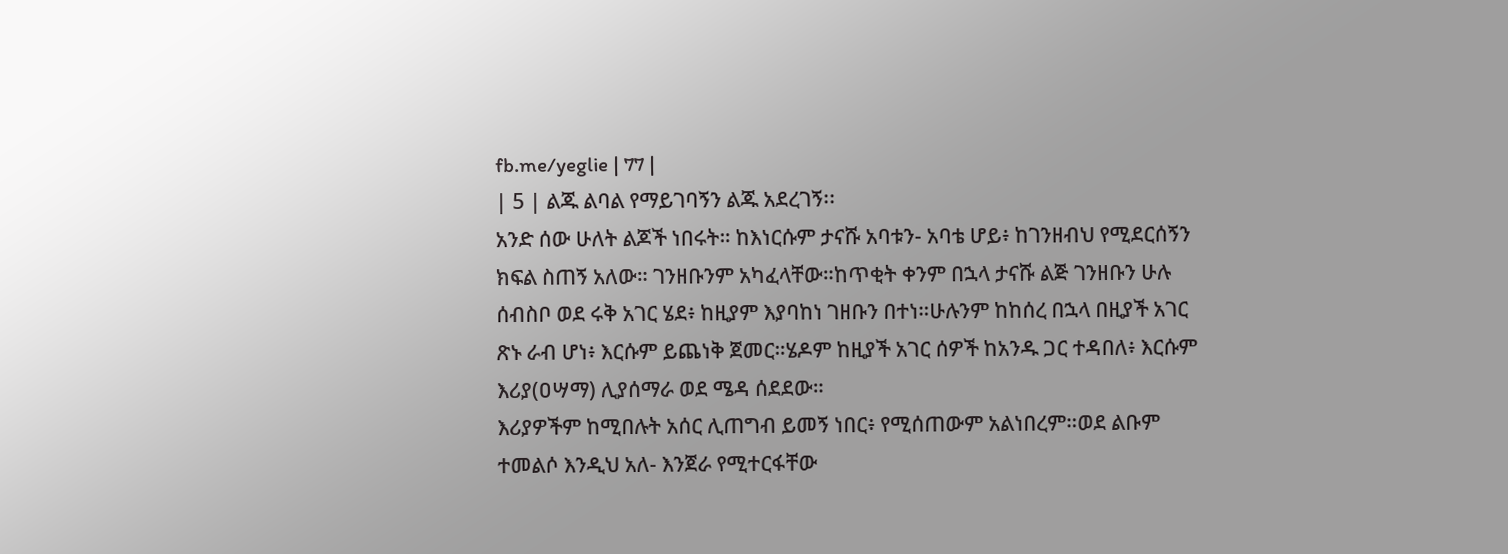fb.me/yeglie | 77 |
| 5 | ልጁ ልባል የማይገባኝን ልጁ አደረገኝ፡፡
አንድ ሰው ሁለት ልጆች ነበሩት። ከእነርሱም ታናሹ አባቱን- አባቴ ሆይ፥ ከገንዘብህ የሚደርሰኝን ክፍል ስጠኝ አለው። ገንዘቡንም አካፈላቸው።ከጥቂት ቀንም በኋላ ታናሹ ልጅ ገንዘቡን ሁሉ ሰብስቦ ወደ ሩቅ አገር ሄደ፥ ከዚያም እያባከነ ገዘቡን በተነ።ሁሉንም ከከሰረ በኋላ በዚያች አገር ጽኑ ራብ ሆነ፥ እርሱም ይጨነቅ ጀመር።ሄዶም ከዚያች አገር ሰዎች ከአንዱ ጋር ተዳበለ፥ እርሱም እሪያ(ዐሣማ) ሊያሰማራ ወደ ሜዳ ሰደደው።
እሪያዎችም ከሚበሉት አሰር ሊጠግብ ይመኝ ነበር፥ የሚሰጠውም አልነበረም።ወደ ልቡም ተመልሶ እንዲህ አለ- እንጀራ የሚተርፋቸው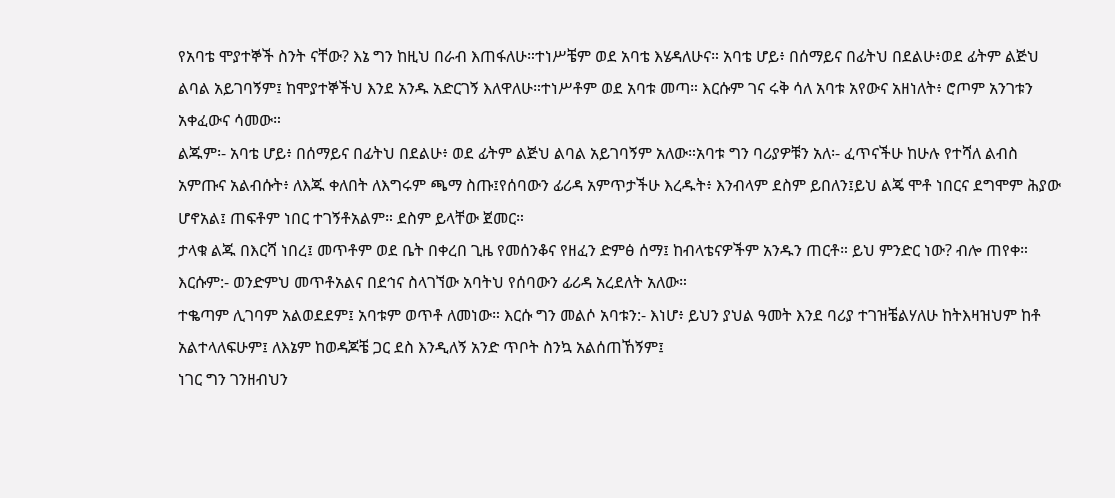የአባቴ ሞያተኞች ስንት ናቸው? እኔ ግን ከዚህ በራብ እጠፋለሁ።ተነሥቼም ወደ አባቴ እሄዳለሁና። አባቴ ሆይ፥ በሰማይና በፊትህ በደልሁ፥ወደ ፊትም ልጅህ ልባል አይገባኝም፤ ከሞያተኞችህ እንደ አንዱ አድርገኝ እለዋለሁ።ተነሥቶም ወደ አባቱ መጣ። እርሱም ገና ሩቅ ሳለ አባቱ አየውና አዘነለት፥ ሮጦም አንገቱን አቀፈውና ሳመው።
ልጁም፡- አባቴ ሆይ፥ በሰማይና በፊትህ በደልሁ፥ ወደ ፊትም ልጅህ ልባል አይገባኝም አለው።አባቱ ግን ባሪያዎቹን አለ፡- ፈጥናችሁ ከሁሉ የተሻለ ልብስ አምጡና አልብሱት፥ ለእጁ ቀለበት ለእግሩም ጫማ ስጡ፤የሰባውን ፊሪዳ አምጥታችሁ እረዱት፥ እንብላም ደስም ይበለን፤ይህ ልጄ ሞቶ ነበርና ደግሞም ሕያው ሆኖአል፤ ጠፍቶም ነበር ተገኝቶአልም። ደስም ይላቸው ጀመር።
ታላቁ ልጁ በእርሻ ነበረ፤ መጥቶም ወደ ቤት በቀረበ ጊዜ የመሰንቆና የዘፈን ድምፅ ሰማ፤ ከብላቴናዎችም አንዱን ጠርቶ። ይህ ምንድር ነው? ብሎ ጠየቀ። እርሱም:- ወንድምህ መጥቶአልና በደኅና ስላገኘው አባትህ የሰባውን ፊሪዳ አረደለት አለው።
ተቈጣም ሊገባም አልወደደም፤ አባቱም ወጥቶ ለመነው። እርሱ ግን መልሶ አባቱን:- እነሆ፥ ይህን ያህል ዓመት እንደ ባሪያ ተገዝቼልሃለሁ ከትእዛዝህም ከቶ አልተላለፍሁም፤ ለእኔም ከወዳጆቼ ጋር ደስ እንዲለኝ አንድ ጥቦት ስንኳ አልሰጠኸኝም፤
ነገር ግን ገንዘብህን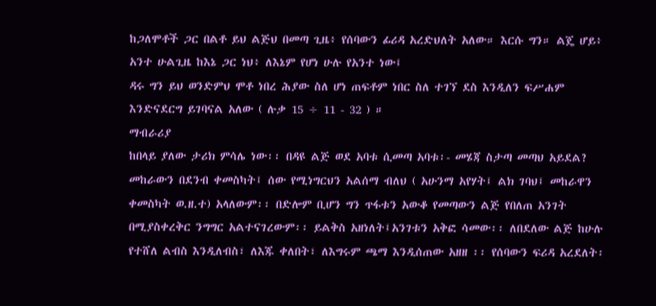ከጋለሞቶች ጋር በልቶ ይህ ልጅህ በመጣ ጊዜ፥ የሰባውን ፊሪዳ አረድህለት አለው። እርሱ ግን። ልጄ ሆይ፥ አንተ ሁልጊዜ ከእኔ ጋር ነህ፥ ለእኔም የሆነ ሁሉ የአንተ ነው፤
ዳሩ ግን ይህ ወንድምህ ሞቶ ነበረ ሕያው ስለ ሆነ ጠፍቶም ነበር ስለ ተገኘ ደስ እንዲለን ፍሥሐም እንድናደርግ ይገባናል አለው ( ሉቃ 15 ÷ 11 - 32 ) ።
ማብራሪያ
ከበላይ ያለው ታሪክ ምሳሌ ነው፡፡ በዳዩ ልጅ ወደ አባቱ ሲመጣ አባቱ፡- መሄጃ ስታጣ መጣህ አይደል? መከራውን በደንብ ቀመስካት፤ ሰው የሚነግርህን አልሰማ ብለህ ( አሁንማ አየሃት፤ ልክ ገባህ፤ መከራዋን ቀመስካት ወ.ዘ.ተ) አላለውም፡፡ በድሎም ቢሆን ግን ጥፋቱን አውቆ የመጣውን ልጅ የበለጠ አንገት በሚያስቀረቅር ንግግር አልተናገረውም፡፡ ይልቅስ አዘነለት፤አንገቱን አቅፎ ሳመው፡፡ ለበደለው ልጅ ከሁሉ የተሸለ ልብስ እንዲለብስ፣ ለእጁ ቀለበት፣ ለእግሩም ጫማ እንዲሰጠው አዘዘ ፡፡ የሰባውን ፍሪዳ አረደለት፡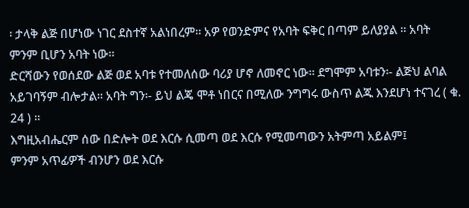፡ ታላቅ ልጅ በሆነው ነገር ደስተኛ አልነበረም፡፡ አዎ የወንድምና የአባት ፍቅር በጣም ይለያያል ፡፡ አባት ምንም ቢሆን አባት ነው፡፡
ድርሻውን የወሰደው ልጅ ወደ አባቱ የተመለሰው ባሪያ ሆኖ ለመኖር ነው፡፡ ደግሞም አባቱን፡- ልጅህ ልባል አይገባኝም ብሎታል፡፡ አባት ግን፡- ይህ ልጄ ሞቶ ነበርና በሚለው ንግግሩ ውስጥ ልጁ እንደሆነ ተናገረ ( ቁ. 24 ) ፡፡
እግዚአብሔርም ሰው በድሎት ወደ እርሱ ሲመጣ ወደ እርሱ የሚመጣውን አትምጣ አይልም፤
ምንም አጥፊዎች ብንሆን ወደ እርሱ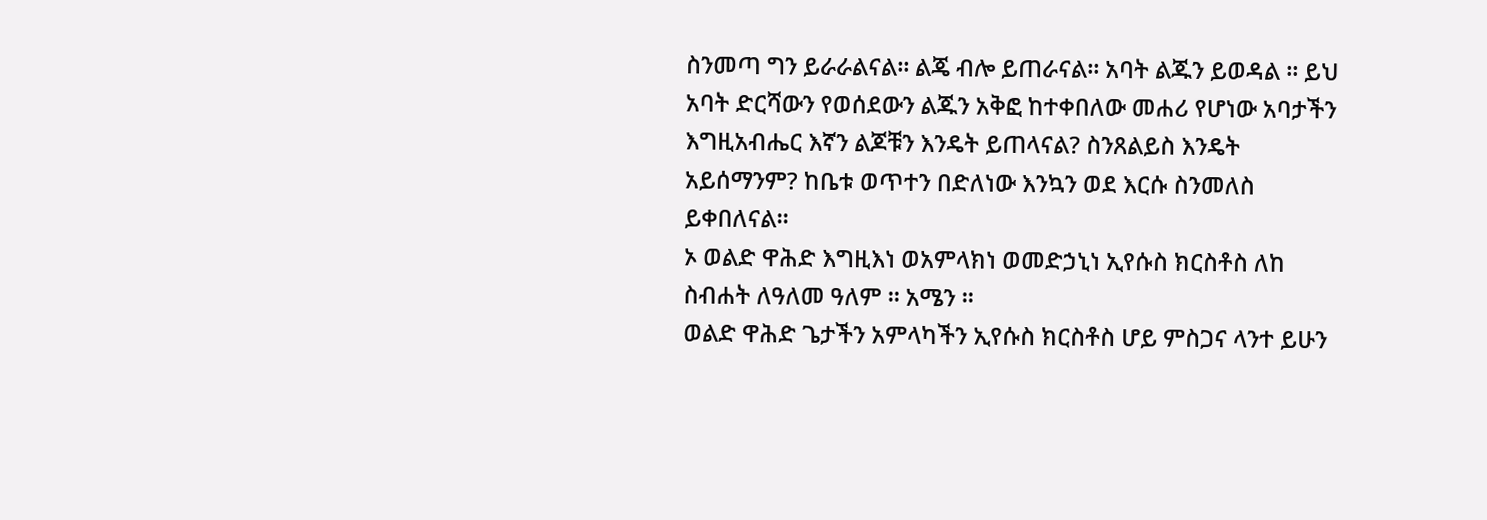ስንመጣ ግን ይራራልናል፡፡ ልጄ ብሎ ይጠራናል፡፡ አባት ልጁን ይወዳል ፡፡ ይህ አባት ድርሻውን የወሰደውን ልጁን አቅፎ ከተቀበለው መሐሪ የሆነው አባታችን እግዚአብሔር እኛን ልጆቹን እንዴት ይጠላናል? ስንጸልይስ እንዴት አይሰማንም? ከቤቱ ወጥተን በድለነው እንኳን ወደ እርሱ ስንመለስ ይቀበለናል፡፡
ኦ ወልድ ዋሕድ እግዚእነ ወአምላክነ ወመድኃኒነ ኢየሱስ ክርስቶስ ለከ ስብሐት ለዓለመ ዓለም ፡፡ አሜን ፡፡
ወልድ ዋሕድ ጌታችን አምላካችን ኢየሱስ ክርስቶስ ሆይ ምስጋና ላንተ ይሁን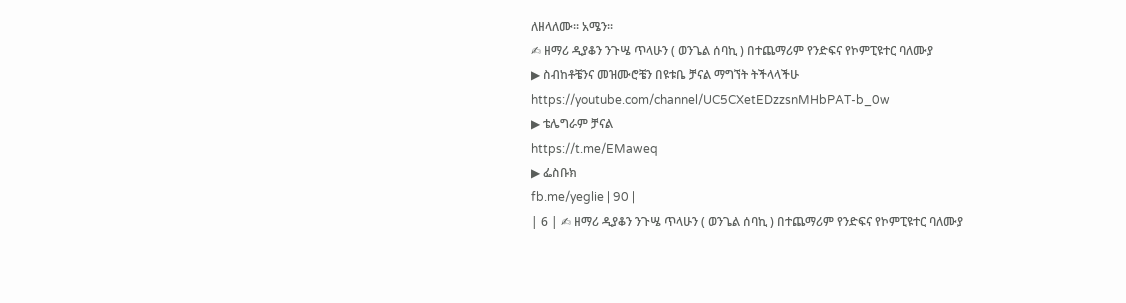ለዘላለሙ፡፡ አሜን፡፡
✍ ዘማሪ ዲያቆን ንጉሤ ጥላሁን ( ወንጌል ሰባኪ ) በተጨማሪም የንድፍና የኮምፒዩተር ባለሙያ
▶ ስብከቶቼንና መዝሙሮቼን በዩቱቤ ቻናል ማግኘት ትችላላችሁ
https://youtube.com/channel/UC5CXetEDzzsnMHbPAT-b_0w
▶ ቴሌግራም ቻናል
https://t.me/EMaweq
▶ ፌስቡክ
fb.me/yeglie | 90 |
| 6 | ✍ ዘማሪ ዲያቆን ንጉሤ ጥላሁን ( ወንጌል ሰባኪ ) በተጨማሪም የንድፍና የኮምፒዩተር ባለሙያ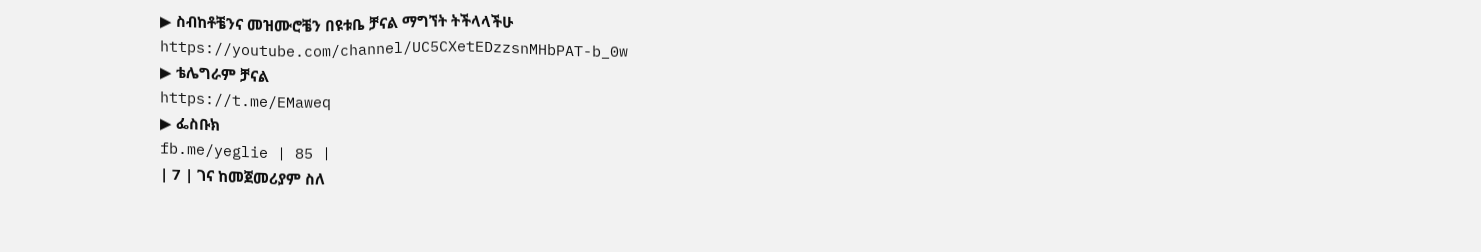▶ ስብከቶቼንና መዝሙሮቼን በዩቱቤ ቻናል ማግኘት ትችላላችሁ
https://youtube.com/channel/UC5CXetEDzzsnMHbPAT-b_0w
▶ ቴሌግራም ቻናል
https://t.me/EMaweq
▶ ፌስቡክ
fb.me/yeglie | 85 |
| 7 | ገና ከመጀመሪያም ስለ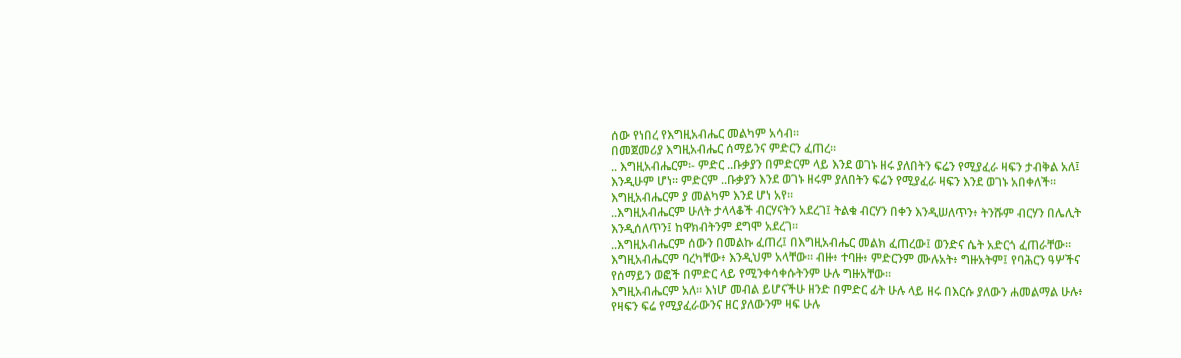ሰው የነበረ የእግዚአብሔር መልካም አሳብ፡፡
በመጀመሪያ እግዚአብሔር ሰማይንና ምድርን ፈጠረ።
.. እግዚአብሔርም፡- ምድር ..ቡቃያን በምድርም ላይ እንደ ወገኑ ዘሩ ያለበትን ፍሬን የሚያፈራ ዛፍን ታብቅል አለ፤ እንዲሁም ሆነ። ምድርም ..ቡቃያን እንደ ወገኑ ዘሩም ያለበትን ፍሬን የሚያፈራ ዛፍን እንደ ወገኑ አበቀለች። እግዚአብሔርም ያ መልካም እንደ ሆነ አየ።
..እግዚአብሔርም ሁለት ታላላቆች ብርሃናትን አደረገ፤ ትልቁ ብርሃን በቀን እንዲሠለጥን፥ ትንሹም ብርሃን በሌሊት እንዲሰለጥን፤ ከዋክብትንም ደግሞ አደረገ።
..እግዚአብሔርም ሰውን በመልኩ ፈጠረ፤ በእግዚአብሔር መልክ ፈጠረው፤ ወንድና ሴት አድርጎ ፈጠራቸው። እግዚአብሔርም ባረካቸው፥ እንዲህም አላቸው። ብዙ፥ ተባዙ፥ ምድርንም ሙሉአት፥ ግዙአትም፤ የባሕርን ዓሦችና የሰማይን ወፎች በምድር ላይ የሚንቀሳቀሱትንም ሁሉ ግዙአቸው።
እግዚአብሔርም አለ። እነሆ መብል ይሆናችሁ ዘንድ በምድር ፊት ሁሉ ላይ ዘሩ በእርሱ ያለውን ሐመልማል ሁሉ፥ የዛፍን ፍሬ የሚያፈራውንና ዘር ያለውንም ዛፍ ሁሉ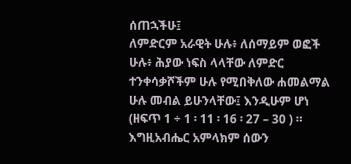ሰጠኋችሁ፤
ለምድርም አራዊት ሁሉ፥ ለሰማይም ወፎች ሁሉ፥ ሕያው ነፍስ ላላቸው ለምድር ተንቀሳቃሾችም ሁሉ የሚበቅለው ሐመልማል ሁሉ መብል ይሁንላቸው፤ እንዲሁም ሆነ (ዘፍጥ 1 ÷ 1 ፡ 11 ፡ 16 ፡ 27 – 30 ) ።
እግዚአብሔር አምላክም ሰውን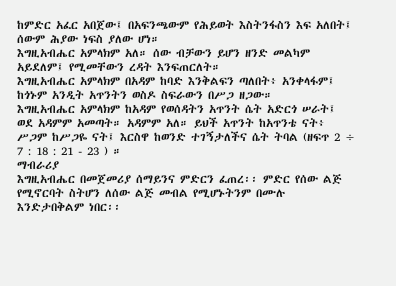ከምድር አፈር አበጀው፤ በአፍንጫውም የሕይወት እስትንፋስን እፍ አለበት፤ ሰውም ሕያው ነፍስ ያለው ሆነ።
እግዚአብሔር አምላክም አለ። ሰው ብቻውን ይሆን ዘንድ መልካም አይደለም፤ የሚመቸውን ረዳት እንፍጠርለት።
እግዚአብሔር አምላክም በአዳም ከባድ እንቅልፍን ጣለበት፥ አንቀላፋም፤ ከጎኑም አንዲት አጥንትን ወስዶ ስፍራውን በሥጋ ዘጋው።
እግዚአብሔር አምላክም ከአዳም የወሰዳትን አጥንት ሴት አድርጎ ሠራት፤ ወደ አዳምም አመጣት። አዳምም አለ። ይህች አጥንት ከአጥንቴ ናት፥ ሥጋም ከሥጋዬ ናት፤ እርስዋ ከወንድ ተገኝታለችና ሴት ትባል (ዘፍጥ 2 ÷ 7 : 18 : 21 - 23 ) ።
ማብራሪያ
እግዚአብሔር በመጀመሪያ ሰማይንና ምድርን ፈጠረ፡፡ ምድር የሰው ልጅ የሚኖርባት ስትሆን ለሰው ልጅ መብል የሚሆኑትንም በሙሉ እንድታበቅልም ነበር፡፡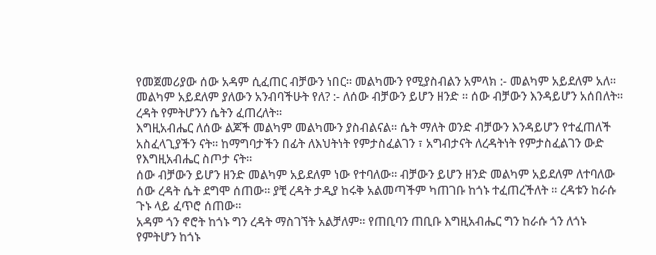የመጀመሪያው ሰው አዳም ሲፈጠር ብቻውን ነበር፡፡ መልካሙን የሚያስብልን አምላክ :- መልካም አይደለም አለ፡፡ መልካም አይደለም ያለውን አንብባችሁት የለ? :- ለሰው ብቻውን ይሆን ዘንድ ፡፡ ሰው ብቻውን እንዳይሆን አሰበለት፡፡ ረዳት የምትሆንን ሴትን ፈጠረለት፡፡
እግዚአብሔር ለሰው ልጆች መልካም መልካሙን ያስብልናል፡፡ ሴት ማለት ወንድ ብቻውን እንዳይሆን የተፈጠለች አስፈላጊያችን ናት፡፡ ከማግባታችን በፊት ለእህትነት የምታስፈልገን ፣ አግብታናት ለረዳትነት የምታስፈልገን ውድ የእግዚአብሔር ስጦታ ናት፡፡
ሰው ብቻውን ይሆን ዘንድ መልካም አይደለም ነው የተባለው፡፡ ብቻውን ይሆን ዘንድ መልካም አይደለም ለተባለው ሰው ረዳት ሴት ደግሞ ሰጠው፡፡ ያቺ ረዳት ታዲያ ከሩቅ አልመጣችም ካጠገቡ ከጎኑ ተፈጠረችለት ፡፡ ረዳቱን ከራሱ ጉኑ ላይ ፈጥሮ ሰጠው፡፡
አዳም ጎን ኖሮት ከጎኑ ግን ረዳት ማስገኘት አልቻለም፡፡ የጠቢባን ጠቢቡ እግዚአብሔር ግን ከራሱ ጎን ለጎኑ የምትሆን ከጎኑ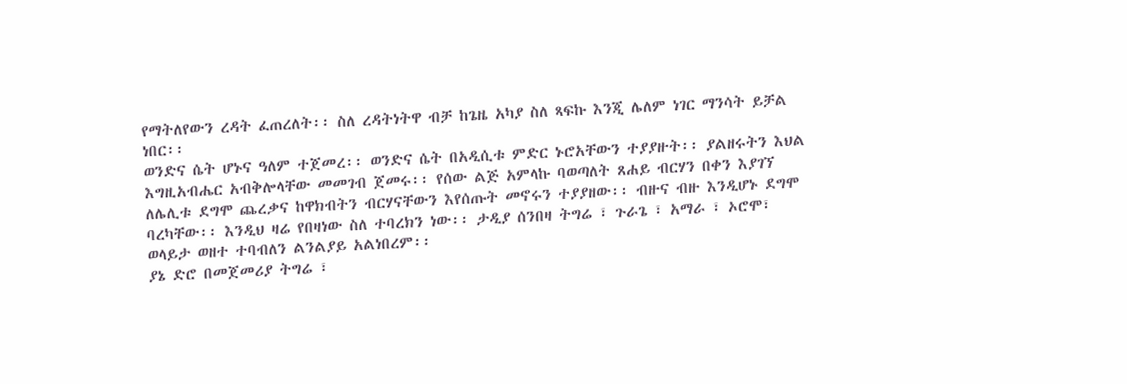የማትለየውን ረዳት ፈጠረለት፡፡ ስለ ረዳትነትዋ ብቻ ከጌዜ አካያ ስለ ጻፍኩ እንጂ ሌለም ነገር ማንሳት ይቻል ነበር፡፡
ወንድና ሴት ሆኑና ዓለም ተጀመረ፡፡ ወንድና ሴት በአዲሲቱ ምድር ኑሮአቸውን ተያያዙት፡፡ ያልዘሩትን እህል እግዚአብሔር አብቅሎላቸው መመገብ ጀመሩ፡፡ የሰው ልጅ አምላኩ ባወጣለት ጸሐይ ብርሃን በቀን እያገኘ ለሌሊቱ ደግሞ ጨረቃና ከዋክብትን ብርሃናቸውን እየሰጡት መኖሩን ተያያዘው፡፡ ብዙና ብዙ እንዲሆኑ ደግሞ ባረካቸው፡፡ እንዲህ ዛሬ የበዛነው ስለ ተባረክን ነው፡፡ ታዲያ ሰንበዛ ትግሬ ፣ ጉራጌ ፣ አማራ ፣ ኦሮሞ፣ ወላይታ ወዘተ ተባብለን ልንልያይ አልነበረም፡፡
ያኔ ድሮ በመጀመሪያ ትግሬ ፣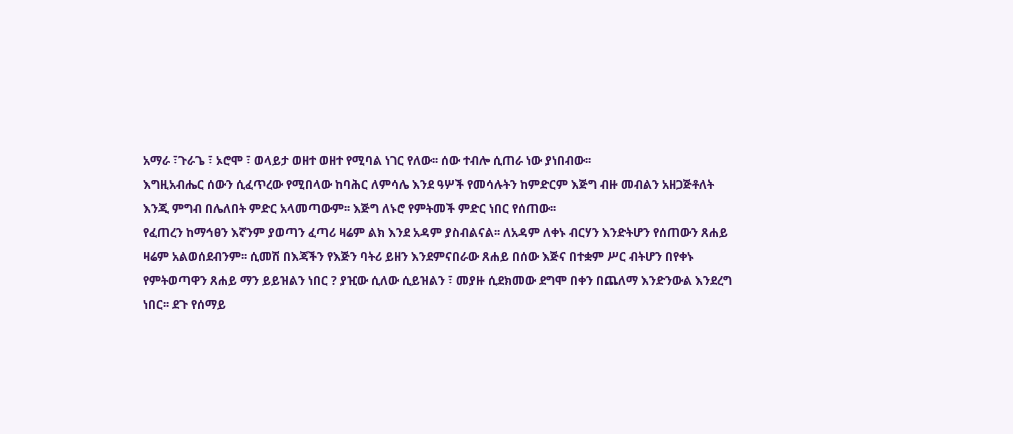አማራ ፣ጉራጌ ፣ ኦሮሞ ፣ ወላይታ ወዘተ ወዘተ የሚባል ነገር የለው፡፡ ሰው ተብሎ ሲጠራ ነው ያነበብው፡፡
እግዚአብሔር ሰውን ሲፈጥረው የሚበላው ከባሕር ለምሳሌ እንደ ዓሦች የመሳሉትን ከምድርም እጅግ ብዙ መብልን አዘጋጅቶለት እንጂ ምግብ በሌለበት ምድር አላመጣውም፡፡ እጅግ ለኑሮ የምትመች ምድር ነበር የሰጠው፡፡
የፈጠረን ከማኅፀን እኛንም ያወጣን ፈጣሪ ዛሬም ልክ እንደ አዳም ያስብልናል፡፡ ለአዳም ለቀኑ ብርሃን እንድትሆን የሰጠውን ጸሐይ ዛሬም አልወሰደብንም፡፡ ሲመሽ በእጃችን የእጅን ባትሪ ይዘን እንደምናበራው ጸሐይ በሰው እጅና በተቋም ሥር ብትሆን በየቀኑ የምትወጣዋን ጸሐይ ማን ይይዝልን ነበር ? ያዢው ሲለው ሲይዝልን ፣ መያዙ ሲደክመው ደግሞ በቀን በጨለማ እንድንውል እንደረግ ነበር፡፡ ደጉ የሰማይ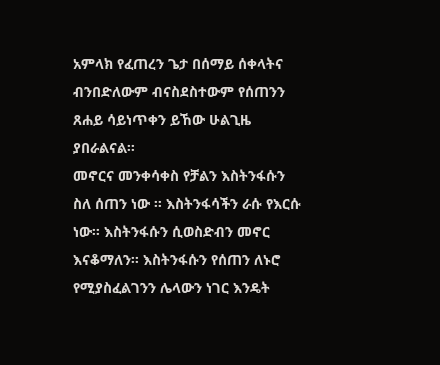አምላክ የፈጠረን ጌታ በሰማይ ሰቀላትና ብንበድለውም ብናስደስተውም የሰጠንን ጸሐይ ሳይነጥቀን ይኸው ሁልጊዜ ያበራልናል፡፡
መኖርና መንቀሳቀስ የቻልን እስትንፋሱን ስለ ሰጠን ነው ፡፡ እስትንፋሳችን ራሱ የእርሱ ነው፡፡ እስትንፋሱን ሲወስድብን መኖር እናቆማለን፡፡ እስትንፋሱን የሰጠን ለኑሮ የሚያስፈልገንን ሌላውን ነገር እንዴት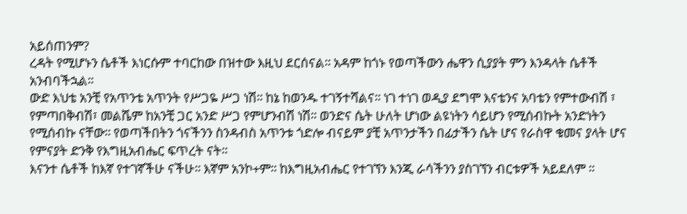አይሰጠንም?
ረዳት የሚሆኑን ሴቶች እነርሱም ተባርከው በዝተው እዚህ ደርሰናል፡፡ አዳም ከጎኑ የወጣችውን ሔዋን ሲያያት ምን እንዳላት ሴቶች አንብባችኋል፡፡
ውድ እህቴ አንቺ የአጥንቴ አጥንት የሥጋዬ ሥጋ ነሽ፡፡ ከኔ ከወንዱ ተገኝተሻልና፡፡ ነገ ተነገ ወዲያ ደግሞ እናቴንና አባቴን የምተውብሽ ፣ የምጣበቅብሽ፣ መልሼም ከአንቺ ጋር አንድ ሥጋ የምሆንብሽ ነሽ፡፡ ወንድና ሴት ሁለት ሆነው ልዩነትን ሳይሆን የሚሰብኩት አንድነትን የሚሰብኩ ናቸው፡፡ የወጣችበትን ጎናችንን ስንዳብስ አጥንቱ ጎድሎ ብናይም ያቺ አጥንታችን በፊታችን ሴት ሆና የራስዋ ቁመና ያላት ሆና የምናያት ድንቅ የእግዚአብሔር ፍጥረት ናት፡፡
እናንተ ሴቶች ከእኛ የተገኛችሁ ናችሁ፡፡ እኛም አንኮ+ም፡፡ ከእግዚአብሔር የተገኘን እንጂ ራሳችንን ያስገኘን ብርቱዎች አይደለም ፡፡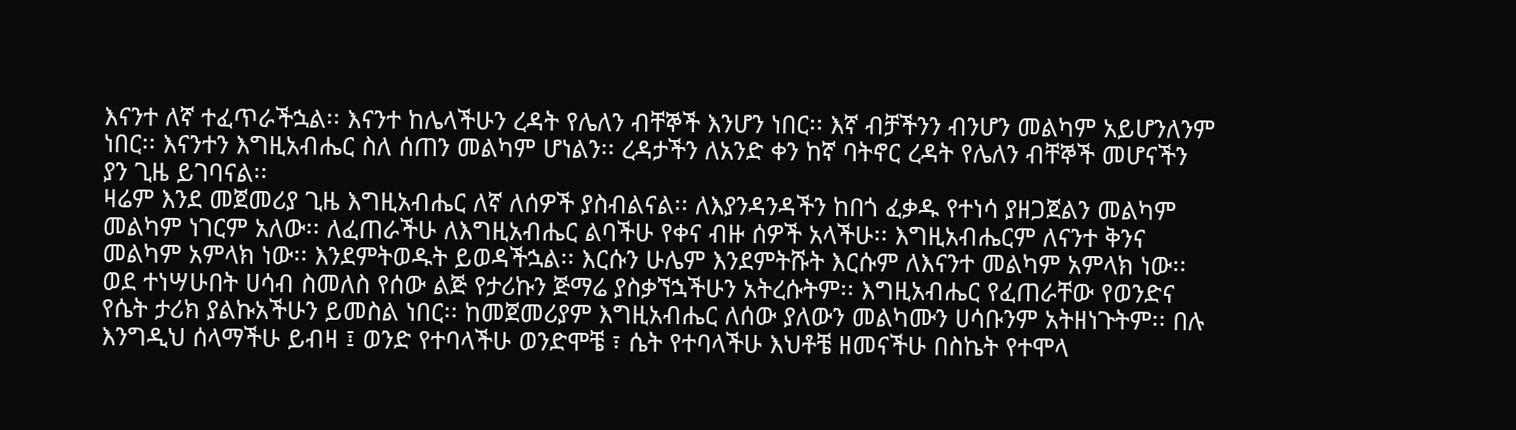እናንተ ለኛ ተፈጥራችኋል፡፡ እናንተ ከሌላችሁን ረዳት የሌለን ብቸኞች እንሆን ነበር፡፡ እኛ ብቻችንን ብንሆን መልካም አይሆንለንም ነበር፡፡ እናንተን እግዚአብሔር ስለ ሰጠን መልካም ሆነልን፡፡ ረዳታችን ለአንድ ቀን ከኛ ባትኖር ረዳት የሌለን ብቸኞች መሆናችን ያን ጊዜ ይገባናል፡፡
ዛሬም እንደ መጀመሪያ ጊዜ እግዚአብሔር ለኛ ለሰዎች ያስብልናል፡፡ ለእያንዳንዳችን ከበጎ ፈቃዱ የተነሳ ያዘጋጀልን መልካም መልካም ነገርም አለው፡፡ ለፈጠራችሁ ለእግዚአብሔር ልባችሁ የቀና ብዙ ሰዎች አላችሁ፡፡ እግዚአብሔርም ለናንተ ቅንና መልካም አምላክ ነው፡፡ እንደምትወዱት ይወዳችኋል፡፡ እርሱን ሁሌም እንደምትሹት እርሱም ለእናንተ መልካም አምላክ ነው፡፡
ወደ ተነሣሁበት ሀሳብ ስመለስ የሰው ልጅ የታሪኩን ጅማሬ ያስቃኘኋችሁን አትረሱትም፡፡ እግዚአብሔር የፈጠራቸው የወንድና የሴት ታሪክ ያልኩአችሁን ይመስል ነበር፡፡ ከመጀመሪያም እግዚአብሔር ለሰው ያለውን መልካሙን ሀሳቡንም አትዘነጉትም፡፡ በሉ እንግዲህ ሰላማችሁ ይብዛ ፤ ወንድ የተባላችሁ ወንድሞቼ ፣ ሴት የተባላችሁ እህቶቼ ዘመናችሁ በስኬት የተሞላ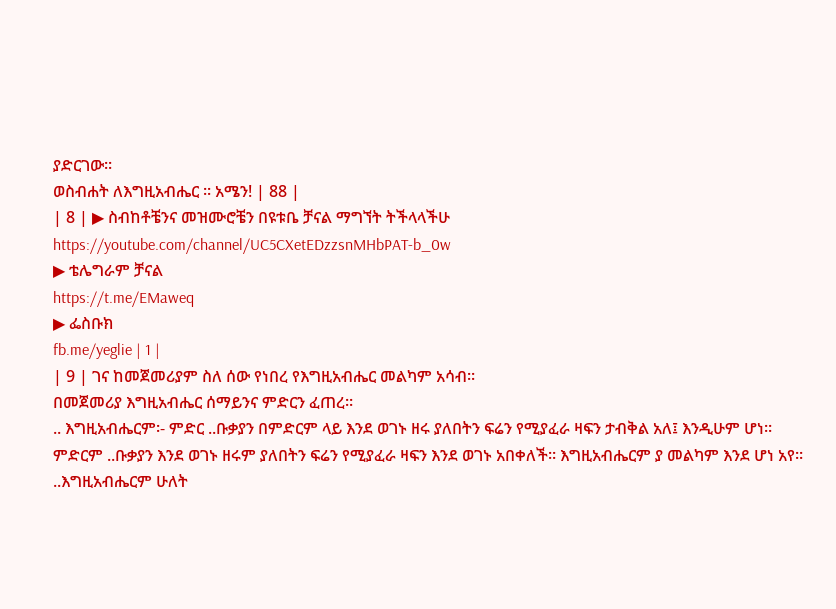ያድርገው፡፡
ወስብሐት ለእግዚአብሔር ፡፡ አሜን! | 88 |
| 8 | ▶ ስብከቶቼንና መዝሙሮቼን በዩቱቤ ቻናል ማግኘት ትችላላችሁ
https://youtube.com/channel/UC5CXetEDzzsnMHbPAT-b_0w
▶ ቴሌግራም ቻናል
https://t.me/EMaweq
▶ ፌስቡክ
fb.me/yeglie | 1 |
| 9 | ገና ከመጀመሪያም ስለ ሰው የነበረ የእግዚአብሔር መልካም አሳብ፡፡
በመጀመሪያ እግዚአብሔር ሰማይንና ምድርን ፈጠረ።
.. እግዚአብሔርም፡- ምድር ..ቡቃያን በምድርም ላይ እንደ ወገኑ ዘሩ ያለበትን ፍሬን የሚያፈራ ዛፍን ታብቅል አለ፤ እንዲሁም ሆነ። ምድርም ..ቡቃያን እንደ ወገኑ ዘሩም ያለበትን ፍሬን የሚያፈራ ዛፍን እንደ ወገኑ አበቀለች። እግዚአብሔርም ያ መልካም እንደ ሆነ አየ።
..እግዚአብሔርም ሁለት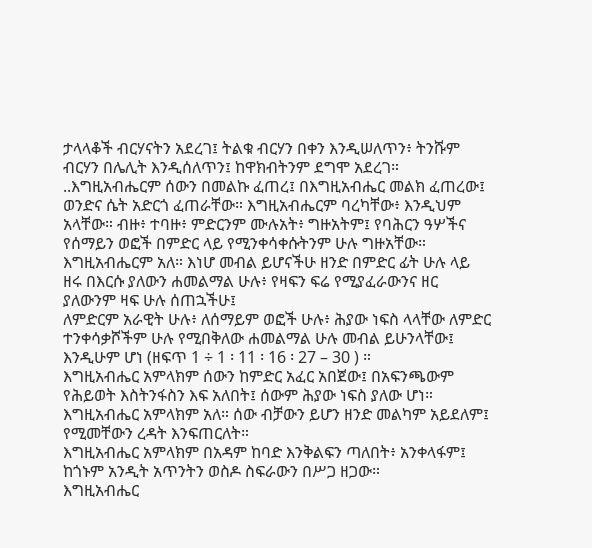ታላላቆች ብርሃናትን አደረገ፤ ትልቁ ብርሃን በቀን እንዲሠለጥን፥ ትንሹም ብርሃን በሌሊት እንዲሰለጥን፤ ከዋክብትንም ደግሞ አደረገ።
..እግዚአብሔርም ሰውን በመልኩ ፈጠረ፤ በእግዚአብሔር መልክ ፈጠረው፤ ወንድና ሴት አድርጎ ፈጠራቸው። እግዚአብሔርም ባረካቸው፥ እንዲህም አላቸው። ብዙ፥ ተባዙ፥ ምድርንም ሙሉአት፥ ግዙአትም፤ የባሕርን ዓሦችና የሰማይን ወፎች በምድር ላይ የሚንቀሳቀሱትንም ሁሉ ግዙአቸው።
እግዚአብሔርም አለ። እነሆ መብል ይሆናችሁ ዘንድ በምድር ፊት ሁሉ ላይ ዘሩ በእርሱ ያለውን ሐመልማል ሁሉ፥ የዛፍን ፍሬ የሚያፈራውንና ዘር ያለውንም ዛፍ ሁሉ ሰጠኋችሁ፤
ለምድርም አራዊት ሁሉ፥ ለሰማይም ወፎች ሁሉ፥ ሕያው ነፍስ ላላቸው ለምድር ተንቀሳቃሾችም ሁሉ የሚበቅለው ሐመልማል ሁሉ መብል ይሁንላቸው፤ እንዲሁም ሆነ (ዘፍጥ 1 ÷ 1 ፡ 11 ፡ 16 ፡ 27 – 30 ) ።
እግዚአብሔር አምላክም ሰውን ከምድር አፈር አበጀው፤ በአፍንጫውም የሕይወት እስትንፋስን እፍ አለበት፤ ሰውም ሕያው ነፍስ ያለው ሆነ።
እግዚአብሔር አምላክም አለ። ሰው ብቻውን ይሆን ዘንድ መልካም አይደለም፤ የሚመቸውን ረዳት እንፍጠርለት።
እግዚአብሔር አምላክም በአዳም ከባድ እንቅልፍን ጣለበት፥ አንቀላፋም፤ ከጎኑም አንዲት አጥንትን ወስዶ ስፍራውን በሥጋ ዘጋው።
እግዚአብሔር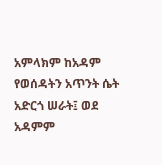አምላክም ከአዳም የወሰዳትን አጥንት ሴት አድርጎ ሠራት፤ ወደ አዳምም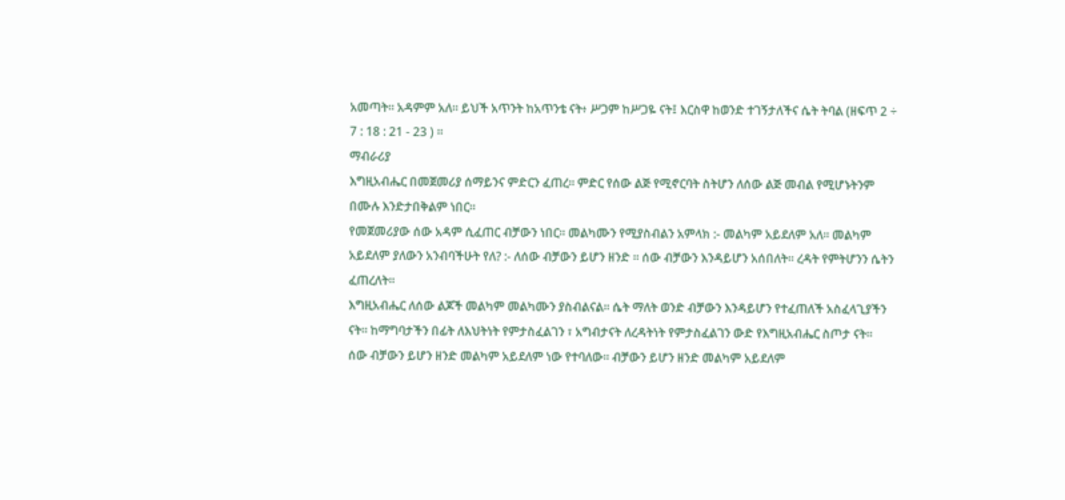አመጣት። አዳምም አለ። ይህች አጥንት ከአጥንቴ ናት፥ ሥጋም ከሥጋዬ ናት፤ እርስዋ ከወንድ ተገኝታለችና ሴት ትባል (ዘፍጥ 2 ÷ 7 : 18 : 21 - 23 ) ።
ማብራሪያ
እግዚአብሔር በመጀመሪያ ሰማይንና ምድርን ፈጠረ፡፡ ምድር የሰው ልጅ የሚኖርባት ስትሆን ለሰው ልጅ መብል የሚሆኑትንም በሙሉ እንድታበቅልም ነበር፡፡
የመጀመሪያው ሰው አዳም ሲፈጠር ብቻውን ነበር፡፡ መልካሙን የሚያስብልን አምላክ :- መልካም አይደለም አለ፡፡ መልካም አይደለም ያለውን አንብባችሁት የለ? :- ለሰው ብቻውን ይሆን ዘንድ ፡፡ ሰው ብቻውን እንዳይሆን አሰበለት፡፡ ረዳት የምትሆንን ሴትን ፈጠረለት፡፡
እግዚአብሔር ለሰው ልጆች መልካም መልካሙን ያስብልናል፡፡ ሴት ማለት ወንድ ብቻውን እንዳይሆን የተፈጠለች አስፈላጊያችን ናት፡፡ ከማግባታችን በፊት ለእህትነት የምታስፈልገን ፣ አግብታናት ለረዳትነት የምታስፈልገን ውድ የእግዚአብሔር ስጦታ ናት፡፡
ሰው ብቻውን ይሆን ዘንድ መልካም አይደለም ነው የተባለው፡፡ ብቻውን ይሆን ዘንድ መልካም አይደለም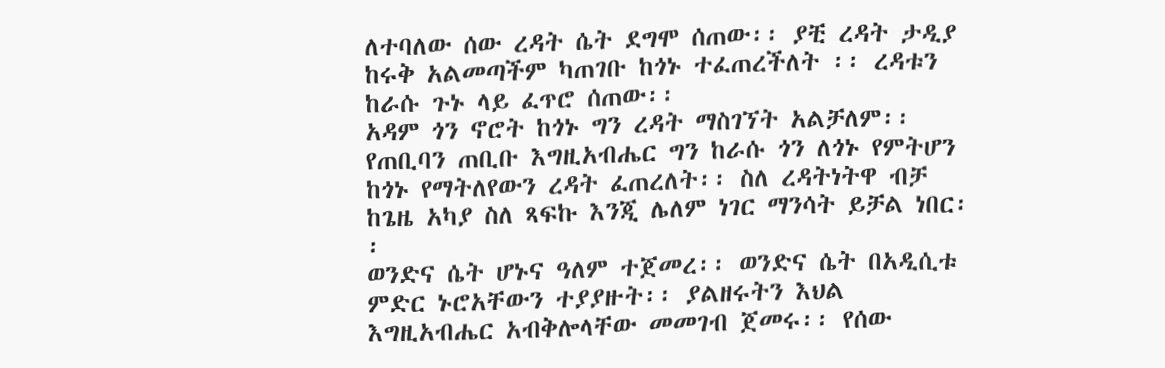ለተባለው ሰው ረዳት ሴት ደግሞ ሰጠው፡፡ ያቺ ረዳት ታዲያ ከሩቅ አልመጣችም ካጠገቡ ከጎኑ ተፈጠረችለት ፡፡ ረዳቱን ከራሱ ጉኑ ላይ ፈጥሮ ሰጠው፡፡
አዳም ጎን ኖሮት ከጎኑ ግን ረዳት ማስገኘት አልቻለም፡፡ የጠቢባን ጠቢቡ እግዚአብሔር ግን ከራሱ ጎን ለጎኑ የምትሆን ከጎኑ የማትለየውን ረዳት ፈጠረለት፡፡ ስለ ረዳትነትዋ ብቻ ከጌዜ አካያ ስለ ጻፍኩ እንጂ ሌለም ነገር ማንሳት ይቻል ነበር፡፡
ወንድና ሴት ሆኑና ዓለም ተጀመረ፡፡ ወንድና ሴት በአዲሲቱ ምድር ኑሮአቸውን ተያያዙት፡፡ ያልዘሩትን እህል እግዚአብሔር አብቅሎላቸው መመገብ ጀመሩ፡፡ የሰው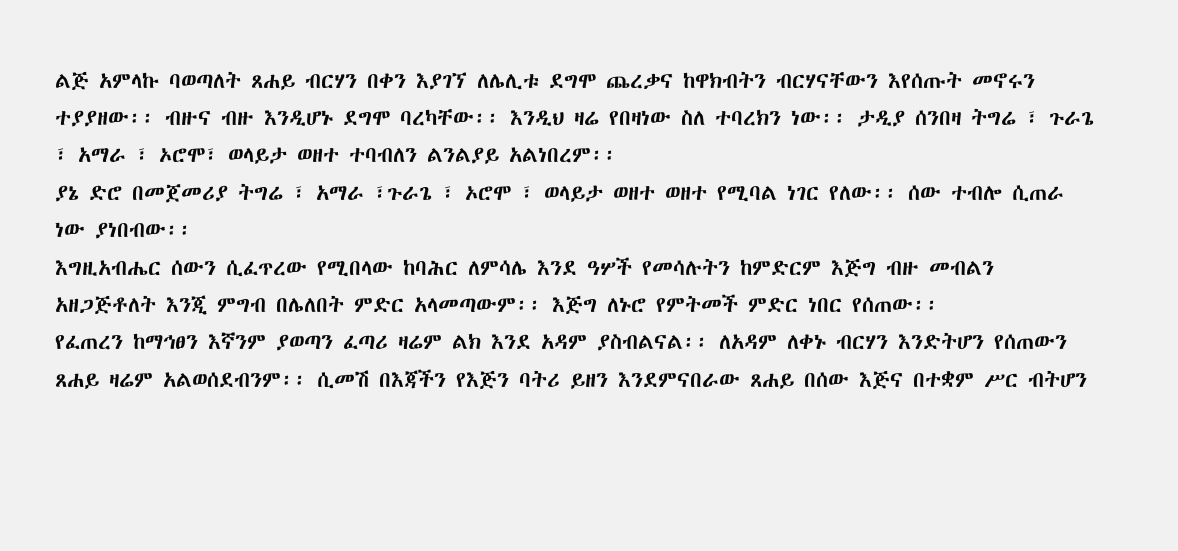ልጅ አምላኩ ባወጣለት ጸሐይ ብርሃን በቀን እያገኘ ለሌሊቱ ደግሞ ጨረቃና ከዋክብትን ብርሃናቸውን እየሰጡት መኖሩን ተያያዘው፡፡ ብዙና ብዙ እንዲሆኑ ደግሞ ባረካቸው፡፡ እንዲህ ዛሬ የበዛነው ስለ ተባረክን ነው፡፡ ታዲያ ሰንበዛ ትግሬ ፣ ጉራጌ ፣ አማራ ፣ ኦሮሞ፣ ወላይታ ወዘተ ተባብለን ልንልያይ አልነበረም፡፡
ያኔ ድሮ በመጀመሪያ ትግሬ ፣ አማራ ፣ጉራጌ ፣ ኦሮሞ ፣ ወላይታ ወዘተ ወዘተ የሚባል ነገር የለው፡፡ ሰው ተብሎ ሲጠራ ነው ያነበብው፡፡
እግዚአብሔር ሰውን ሲፈጥረው የሚበላው ከባሕር ለምሳሌ እንደ ዓሦች የመሳሉትን ከምድርም እጅግ ብዙ መብልን አዘጋጅቶለት እንጂ ምግብ በሌለበት ምድር አላመጣውም፡፡ እጅግ ለኑሮ የምትመች ምድር ነበር የሰጠው፡፡
የፈጠረን ከማኅፀን እኛንም ያወጣን ፈጣሪ ዛሬም ልክ እንደ አዳም ያስብልናል፡፡ ለአዳም ለቀኑ ብርሃን እንድትሆን የሰጠውን ጸሐይ ዛሬም አልወሰደብንም፡፡ ሲመሽ በእጃችን የእጅን ባትሪ ይዘን እንደምናበራው ጸሐይ በሰው እጅና በተቋም ሥር ብትሆን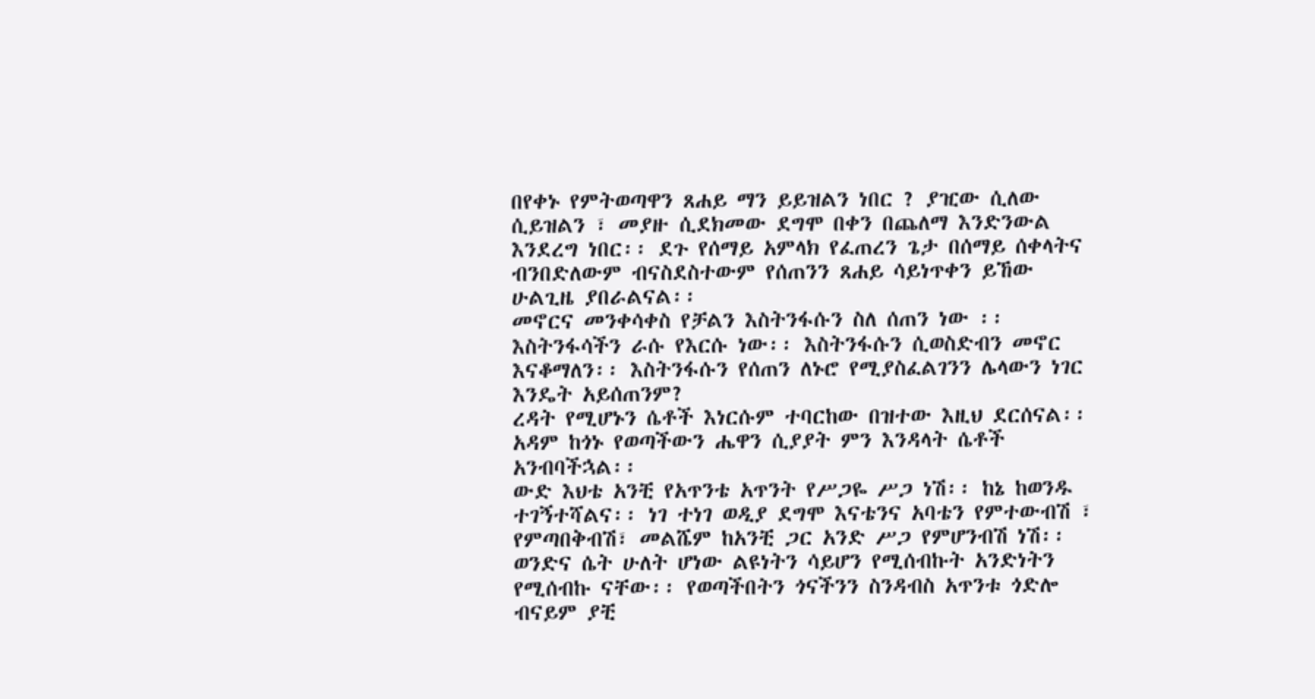በየቀኑ የምትወጣዋን ጸሐይ ማን ይይዝልን ነበር ? ያዢው ሲለው ሲይዝልን ፣ መያዙ ሲደክመው ደግሞ በቀን በጨለማ እንድንውል እንደረግ ነበር፡፡ ደጉ የሰማይ አምላክ የፈጠረን ጌታ በሰማይ ሰቀላትና ብንበድለውም ብናስደስተውም የሰጠንን ጸሐይ ሳይነጥቀን ይኸው ሁልጊዜ ያበራልናል፡፡
መኖርና መንቀሳቀስ የቻልን እስትንፋሱን ስለ ሰጠን ነው ፡፡ እስትንፋሳችን ራሱ የእርሱ ነው፡፡ እስትንፋሱን ሲወስድብን መኖር እናቆማለን፡፡ እስትንፋሱን የሰጠን ለኑሮ የሚያስፈልገንን ሌላውን ነገር እንዴት አይሰጠንም?
ረዳት የሚሆኑን ሴቶች እነርሱም ተባርከው በዝተው እዚህ ደርሰናል፡፡ አዳም ከጎኑ የወጣችውን ሔዋን ሲያያት ምን እንዳላት ሴቶች አንብባችኋል፡፡
ውድ እህቴ አንቺ የአጥንቴ አጥንት የሥጋዬ ሥጋ ነሽ፡፡ ከኔ ከወንዱ ተገኝተሻልና፡፡ ነገ ተነገ ወዲያ ደግሞ እናቴንና አባቴን የምተውብሽ ፣ የምጣበቅብሽ፣ መልሼም ከአንቺ ጋር አንድ ሥጋ የምሆንብሽ ነሽ፡፡ ወንድና ሴት ሁለት ሆነው ልዩነትን ሳይሆን የሚሰብኩት አንድነትን የሚሰብኩ ናቸው፡፡ የወጣችበትን ጎናችንን ስንዳብስ አጥንቱ ጎድሎ ብናይም ያቺ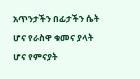አጥንታችን በፊታችን ሴት ሆና የራስዋ ቁመና ያላት ሆና የምናያት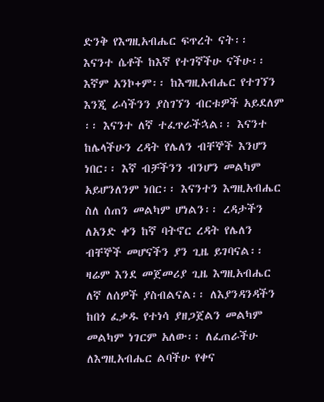ድንቅ የእግዚአብሔር ፍጥረት ናት፡፡
እናንተ ሴቶች ከእኛ የተገኛችሁ ናችሁ፡፡ እኛም አንኮ+ም፡፡ ከእግዚአብሔር የተገኘን እንጂ ራሳችንን ያስገኘን ብርቱዎች አይደለም ፡፡ እናንተ ለኛ ተፈጥራችኋል፡፡ እናንተ ከሌላችሁን ረዳት የሌለን ብቸኞች እንሆን ነበር፡፡ እኛ ብቻችንን ብንሆን መልካም አይሆንለንም ነበር፡፡ እናንተን እግዚአብሔር ስለ ሰጠን መልካም ሆነልን፡፡ ረዳታችን ለአንድ ቀን ከኛ ባትኖር ረዳት የሌለን ብቸኞች መሆናችን ያን ጊዜ ይገባናል፡፡
ዛሬም እንደ መጀመሪያ ጊዜ እግዚአብሔር ለኛ ለሰዎች ያስብልናል፡፡ ለእያንዳንዳችን ከበጎ ፈቃዱ የተነሳ ያዘጋጀልን መልካም መልካም ነገርም አለው፡፡ ለፈጠራችሁ ለእግዚአብሔር ልባችሁ የቀና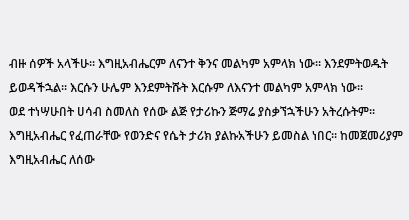ብዙ ሰዎች አላችሁ፡፡ እግዚአብሔርም ለናንተ ቅንና መልካም አምላክ ነው፡፡ እንደምትወዱት ይወዳችኋል፡፡ እርሱን ሁሌም እንደምትሹት እርሱም ለእናንተ መልካም አምላክ ነው፡፡
ወደ ተነሣሁበት ሀሳብ ስመለስ የሰው ልጅ የታሪኩን ጅማሬ ያስቃኘኋችሁን አትረሱትም፡፡ እግዚአብሔር የፈጠራቸው የወንድና የሴት ታሪክ ያልኩአችሁን ይመስል ነበር፡፡ ከመጀመሪያም እግዚአብሔር ለሰው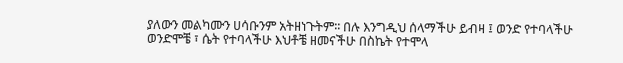ያለውን መልካሙን ሀሳቡንም አትዘነጉትም፡፡ በሉ እንግዲህ ሰላማችሁ ይብዛ ፤ ወንድ የተባላችሁ ወንድሞቼ ፣ ሴት የተባላችሁ እህቶቼ ዘመናችሁ በስኬት የተሞላ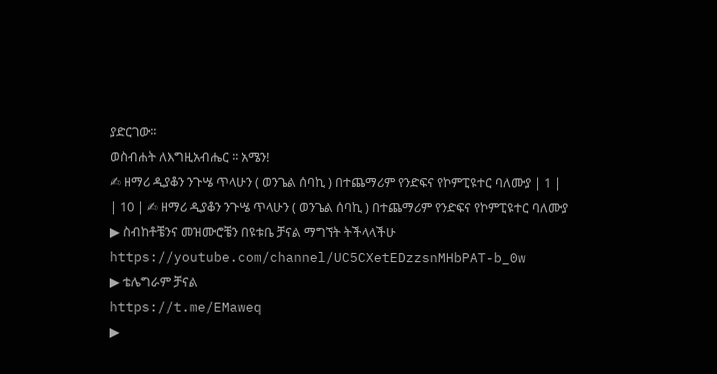ያድርገው፡፡
ወስብሐት ለእግዚአብሔር ፡፡ አሜን!
✍ ዘማሪ ዲያቆን ንጉሤ ጥላሁን ( ወንጌል ሰባኪ ) በተጨማሪም የንድፍና የኮምፒዩተር ባለሙያ | 1 |
| 10 | ✍ ዘማሪ ዲያቆን ንጉሤ ጥላሁን ( ወንጌል ሰባኪ ) በተጨማሪም የንድፍና የኮምፒዩተር ባለሙያ
▶ ስብከቶቼንና መዝሙሮቼን በዩቱቤ ቻናል ማግኘት ትችላላችሁ
https://youtube.com/channel/UC5CXetEDzzsnMHbPAT-b_0w
▶ ቴሌግራም ቻናል
https://t.me/EMaweq
▶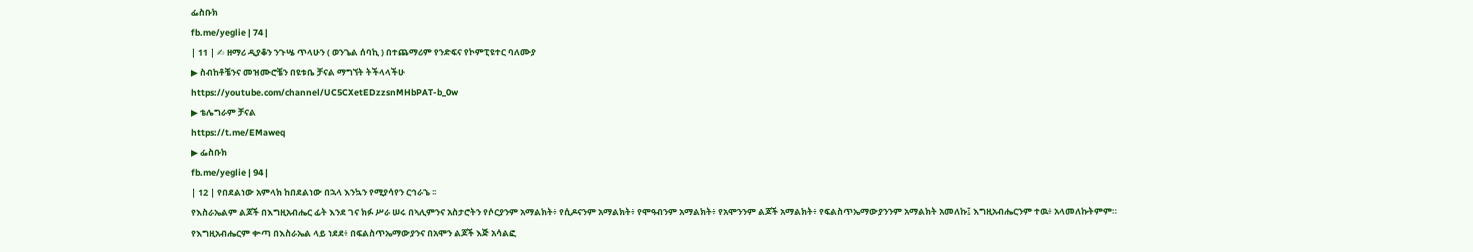ፌስቡክ
fb.me/yeglie | 74 |
| 11 | ✍ ዘማሪ ዲያቆን ንጉሤ ጥላሁን ( ወንጌል ሰባኪ ) በተጨማሪም የንድፍና የኮምፒዩተር ባለሙያ
▶ ስብከቶቼንና መዝሙሮቼን በዩቱቤ ቻናል ማግኘት ትችላላችሁ
https://youtube.com/channel/UC5CXetEDzzsnMHbPAT-b_0w
▶ ቴሌግራም ቻናል
https://t.me/EMaweq
▶ ፌስቡክ
fb.me/yeglie | 94 |
| 12 | የበደልነው አምላክ ከበደልነው በኋላ እንኳን የሚያሳየን ርኅራኄ ፡፡
የእስራኤልም ልጆች በእግዚአብሔር ፊት እንደ ገና ክፉ ሥራ ሠሩ በኣሊምንና አስታሮትን የሶርያንም አማልክት፥ የሲዶናንም አማልክት፥ የሞዓብንም አማልክት፥ የአሞንንም ልጆች አማልክት፥ የፍልስጥኤማውያንንም አማልክት አመለኩ፤ እግዚአብሔርንም ተዉ፥ አላመለኩትምም።
የእግዚአብሔርም ቍጣ በእስራኤል ላይ ነደደ፥ በፍልስጥኤማውያንና በአሞን ልጆች እጅ አሳልፎ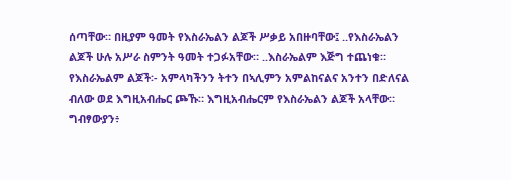ሰጣቸው። በዚያም ዓመት የእስራኤልን ልጆች ሥቃይ አበዙባቸው፤ ..የእስራኤልን ልጆች ሁሉ አሥራ ስምንት ዓመት ተጋፉአቸው። ..እስራኤልም እጅግ ተጨነቁ።
የእስራኤልም ልጆች፡- አምላካችንን ትተን በኣሊምን አምልከናልና አንተን በድለናል ብለው ወደ እግዚአብሔር ጮኹ። እግዚአብሔርም የእስራኤልን ልጆች አላቸው። ግብፃውያን፥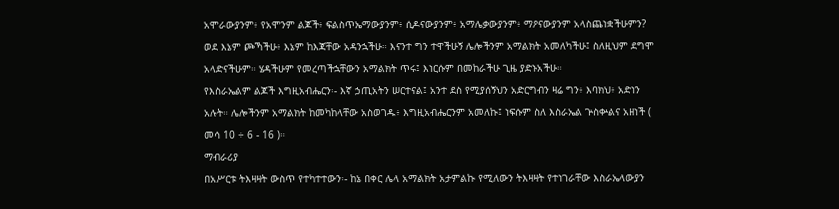አሞራውያንም፥ የአሞንም ልጆች፥ ፍልስጥኤማውያንም፥ ሲዶናውያንም፥ አማሌቃውያንም፥ ማዖናውያንም አላስጨነቋችሁምን? ወደ እኔም ጮኻችሁ፥ እኔም ከእጃቸው አዳንኋችሁ። እናንተ ግን ተዋችሁኝ ሌሎችንም አማልክት አመለካችሁ፤ ስለዚህም ደግሞ አላድናችሁም። ሄዳችሁም የመረጣችኋቸውን አማልክት ጥሩ፤ እነርሱም በመከራችሁ ጊዜ ያድኑአችሁ።
የእስራኤልም ልጆች እግዚአብሔርን፡- እኛ ኃጢአትን ሠርተናል፤ አንተ ደስ የሚያሰኝህን አድርግብን ዛሬ ግን፥ እባክህ፥ አድነን አሉት። ሌሎችንም አማልክት ከመካከላቸው አስወገዱ፥ እግዚአብሔርንም አመለኩ፤ ነፍሱም ስለ እስራኤል ጕስቍልና አዘነች ( መሳ 10 ÷ 6 - 16 )።
ማብራሪያ
በአሥርቱ ትእዛዛት ውስጥ የተካተተውን፡- ከኔ በቀር ሌላ አማልክት አታምልኩ የሚለውን ትእዛዛት የተነገራቸው እስራኤላውያን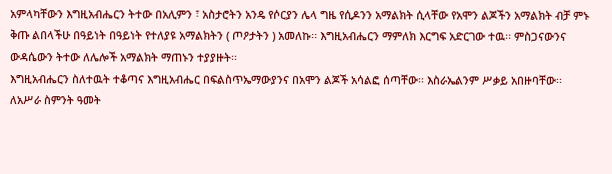አምላካቸውን እግዚአብሔርን ትተው በአሊምን ፣ አስታሮትን አንዴ የሶርያን ሌላ ግዜ የሲዶንን አማልክት ሲላቸው የአሞን ልጆችን አማልክት ብቻ ምኑ ቅጡ ልበላችሁ በዓይነት በዓይነት የተለያዩ አማልክትን ( ጦዖታትን ) አመለኩ፡፡ እግዚአብሔርን ማምለክ እርግፍ አድርገው ተዉ፡፡ ምስጋናውንና ውዳሴውን ትተው ለሌሎች አማልክት ማጠኑን ተያያዙት፡፡
እግዚአብሔርን ስለተዉት ተቆጣና እግዚአብሔር በፍልስጥኤማውያንና በአሞን ልጆች አሳልፎ ሰጣቸው፡፡ እስራኤልንም ሥቃይ አበዙባቸው፡፡ ለአሥራ ስምንት ዓመት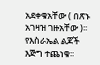አደቀቁአቸው ( በጽኑ አገዛዝ ገዙአቸው )፡፡ የእስራኤል ልጆች እጅግ ተጨነቁ፡፡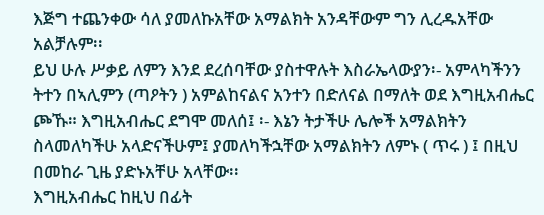እጅግ ተጨንቀው ሳለ ያመለኩአቸው አማልክት አንዳቸውም ግን ሊረዱአቸው አልቻሉም፡፡
ይህ ሁሉ ሥቃይ ለምን እንደ ደረሰባቸው ያስተዋሉት እስራኤላውያን፡- አምላካችንን ትተን በኣሊምን (ጣዖትን ) አምልከናልና አንተን በድለናል በማለት ወደ እግዚአብሔር ጮኹ። እግዚአብሔር ደግሞ መለሰ፤ ፡- እኔን ትታችሁ ሌሎች አማልክትን ስላመለካችሁ አላድናችሁም፤ ያመለካችኋቸው አማልክትን ለምኑ ( ጥሩ ) ፤ በዚህ በመከራ ጊዜ ያድኑአቸሁ አላቸው፡፡
እግዚአብሔር ከዚህ በፊት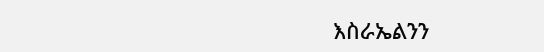እስራኤልንን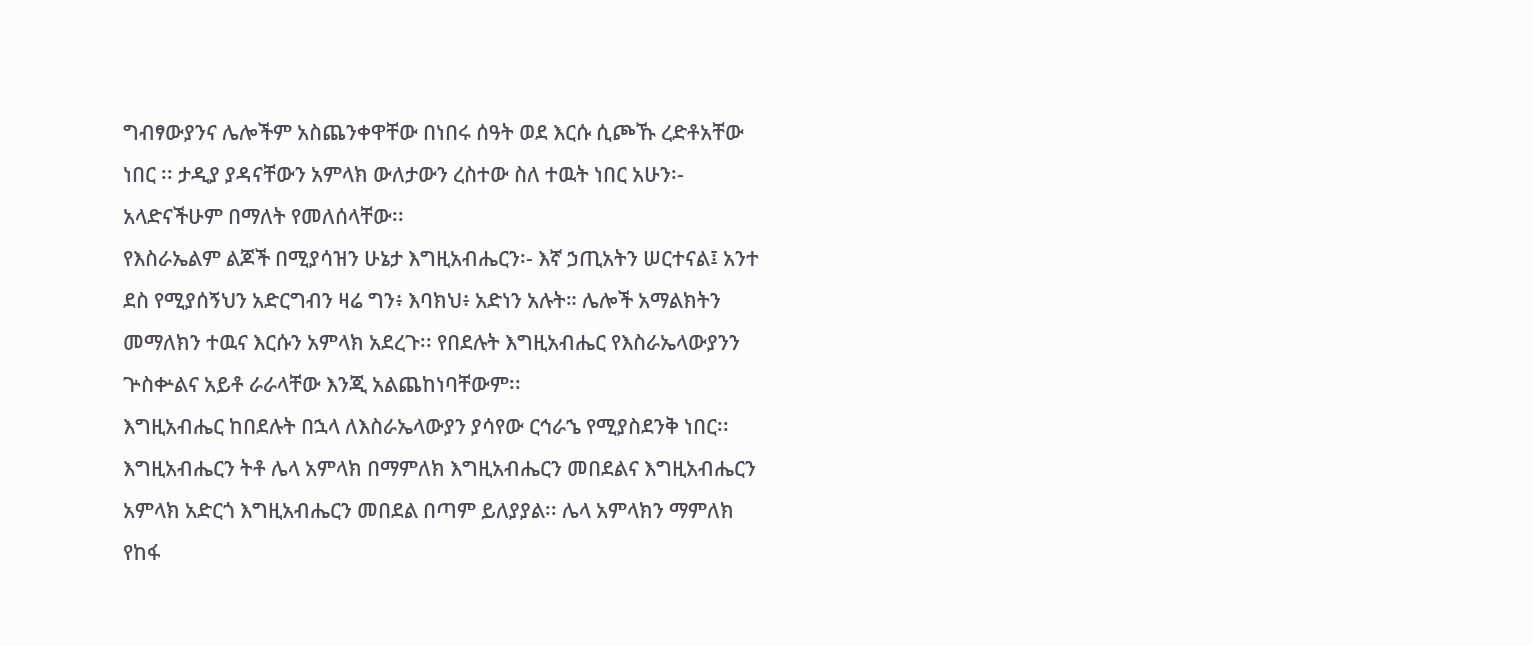ግብፃውያንና ሌሎችም አስጨንቀዋቸው በነበሩ ሰዓት ወደ እርሱ ሲጮኹ ረድቶአቸው ነበር ፡፡ ታዲያ ያዳናቸውን አምላክ ውለታውን ረስተው ስለ ተዉት ነበር አሁን፡- አላድናችሁም በማለት የመለሰላቸው፡፡
የእስራኤልም ልጆች በሚያሳዝን ሁኔታ እግዚአብሔርን፡- እኛ ኃጢአትን ሠርተናል፤ አንተ ደስ የሚያሰኝህን አድርግብን ዛሬ ግን፥ እባክህ፥ አድነን አሉት። ሌሎች አማልክትን መማለክን ተዉና እርሱን አምላክ አደረጉ፡፡ የበደሉት እግዚአብሔር የእስራኤላውያንን ጕስቍልና አይቶ ራራላቸው እንጂ አልጨከነባቸውም፡፡
እግዚአብሔር ከበደሉት በኋላ ለእስራኤላውያን ያሳየው ርኅራኄ የሚያስደንቅ ነበር፡፡ እግዚአብሔርን ትቶ ሌላ አምላክ በማምለክ እግዚአብሔርን መበደልና እግዚአብሔርን አምላክ አድርጎ እግዚአብሔርን መበደል በጣም ይለያያል፡፡ ሌላ አምላክን ማምለክ የከፋ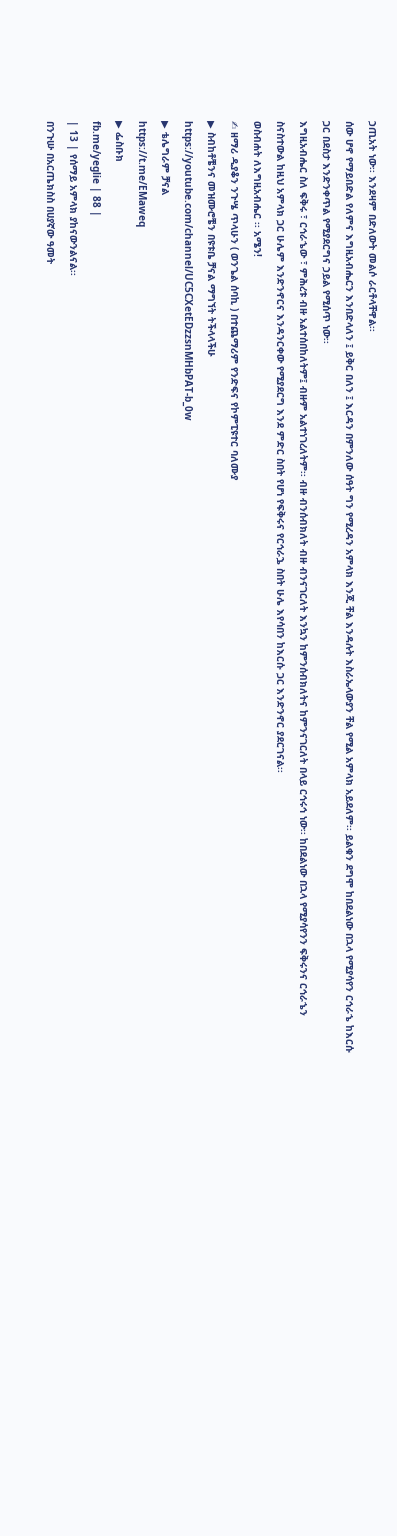ኃጢአት ነው፡፡ እንደዛም በድለውት መልሶ ራርቶላቸዋል፡፡
ሰው ሆኖ የማይበድል የለምና እግዚአብሔርን እንበድላለን ፤ ይቅር በለን ፤ እርዳን በምንለው ሰዓት ግን የሚረዳን አምላክ እንጂ ቸል እንዳሉት እስራኤላውያን ቸል የሚል አምላክ አይደለም፡፡ ይልቁን ደግሞ ከበደልነው በኋላ የሚያሳየን ርኅራኄ ከእርሱ ጋር በደስታ እንድንቀጥል የሚያደርግና ኃይል የሚሰጥ ነው፡፡
እግዚአብሔር ስለ ፍቅሩ ፣ ርኅራኄው ፣ ምሕረቱ ብዙ አልተሰበከለትም፤ ብዙም አልተነገረለትም፡፡ ብዙ ብንሰብክለት ብዙ ብንናገርለት እንኳን ከምንሰብክለትና ከምንናገርለት በላይ ርኅሩኅ ነው፡፡ ከበደልነው በኋላ የሚያሳየንን ፍቅሩንና ርኅራኄን ስናስተውል ከዚህ አምላክ ጋር ሁሌም እንድንኖርና እንዳንርቀው የሚያደርግ እንደ ምድር ስበት የሆነ የፍቅሩና የርኅራኌ ስበት ሁሌ እየሳበን ከእርሱ ጋር እንድንኖር ያደርገናል፡፡
ወስብሐት ለእግዚአብሔር ፡፡ አሜን!
✍ ዘማሪ ዲያቆን ንጉሤ ጥላሁን ( ወንጌል ሰባኪ ) በተጨማሪም የንድፍና የኮምፒዩተር ባለሙያ
▶ ስብከቶቼንና መዝሙሮቼን በዩቱቤ ቻናል ማግኘት ትችላላችሁ
https://youtube.com/channel/UC5CXetEDzzsnMHbPAT-b_0w
▶ ቴሌግራም ቻናል
https://t.me/EMaweq
▶ ፌስቡክ
fb.me/yeglie | 88 |
| 13 | የሰማይ አምላክ ያከናውንልናል፡፡
በንጉሡ በአርጤክስስ በሀያኛው ዓመት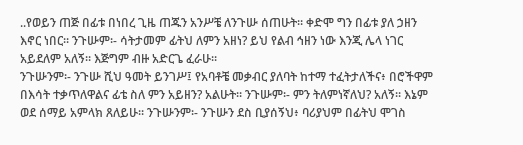..የወይን ጠጅ በፊቱ በነበረ ጊዜ ጠጁን አንሥቼ ለንጉሡ ሰጠሁት። ቀድሞ ግን በፊቱ ያለ ኃዘን እኖር ነበር። ንጉሡም፡- ሳትታመም ፊትህ ለምን አዘነ? ይህ የልብ ኅዘን ነው እንጂ ሌላ ነገር አይደለም አለኝ። እጅግም ብዙ አድርጌ ፈራሁ።
ንጉሡንም፡- ንጉሡ ሺህ ዓመት ይንገሥ፤ የአባቶቼ መቃብር ያለባት ከተማ ተፈትታለችና፥ በሮችዋም በእሳት ተቃጥለዋልና ፊቴ ስለ ምን አይዘን? አልሁት። ንጉሡም፡- ምን ትለምነኛለህ? አለኝ። እኔም ወደ ሰማይ አምላክ ጸለይሁ። ንጉሡንም፡- ንጉሡን ደስ ቢያሰኝህ፥ ባሪያህም በፊትህ ሞገስ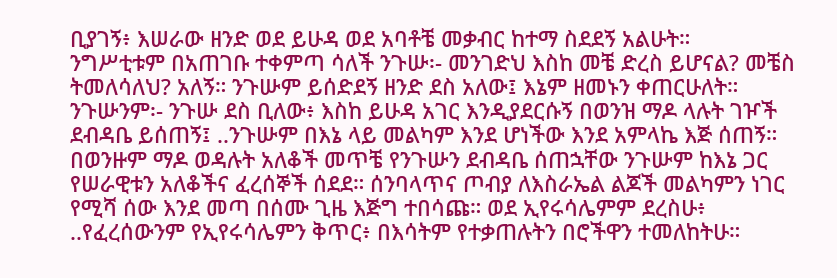ቢያገኝ፥ እሠራው ዘንድ ወደ ይሁዳ ወደ አባቶቼ መቃብር ከተማ ስደደኝ አልሁት።
ንግሥቲቱም በአጠገቡ ተቀምጣ ሳለች ንጉሡ፡- መንገድህ እስከ መቼ ድረስ ይሆናል? መቼስ ትመለሳለህ? አለኝ። ንጉሡም ይሰድደኝ ዘንድ ደስ አለው፤ እኔም ዘመኑን ቀጠርሁለት። ንጉሡንም፡- ንጉሡ ደስ ቢለው፥ እስከ ይሁዳ አገር እንዲያደርሱኝ በወንዝ ማዶ ላሉት ገዦች ደብዳቤ ይሰጠኝ፤ ..ንጉሡም በእኔ ላይ መልካም እንደ ሆነችው እንደ አምላኬ እጅ ሰጠኝ።
በወንዙም ማዶ ወዳሉት አለቆች መጥቼ የንጉሡን ደብዳቤ ሰጠኋቸው ንጉሡም ከእኔ ጋር የሠራዊቱን አለቆችና ፈረሰኞች ሰደደ። ሰንባላጥና ጦብያ ለእስራኤል ልጆች መልካምን ነገር የሚሻ ሰው እንደ መጣ በሰሙ ጊዜ እጅግ ተበሳጩ። ወደ ኢየሩሳሌምም ደረስሁ፥ ..የፈረሰውንም የኢየሩሳሌምን ቅጥር፥ በእሳትም የተቃጠሉትን በሮችዋን ተመለከትሁ።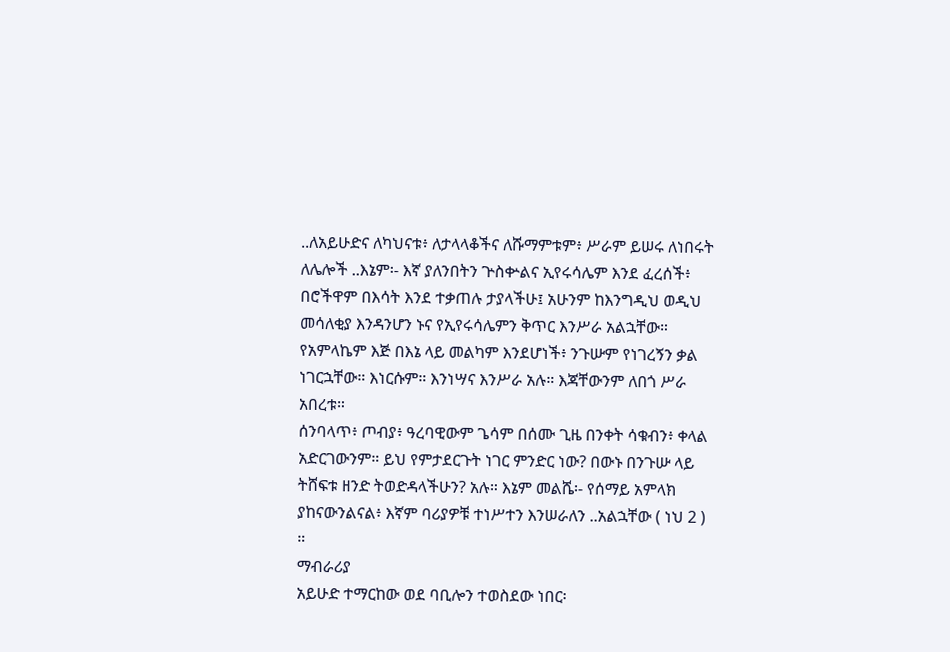..ለአይሁድና ለካህናቱ፥ ለታላላቆችና ለሹማምቱም፥ ሥራም ይሠሩ ለነበሩት ለሌሎች ..እኔም፡- እኛ ያለንበትን ጕስቍልና ኢየሩሳሌም እንደ ፈረሰች፥ በሮችዋም በእሳት እንደ ተቃጠሉ ታያላችሁ፤ አሁንም ከእንግዲህ ወዲህ መሳለቂያ እንዳንሆን ኑና የኢየሩሳሌምን ቅጥር እንሥራ አልኋቸው። የአምላኬም እጅ በእኔ ላይ መልካም እንደሆነች፥ ንጉሡም የነገረኝን ቃል ነገርኋቸው። እነርሱም። እንነሣና እንሥራ አሉ። እጃቸውንም ለበጎ ሥራ አበረቱ።
ሰንባላጥ፥ ጦብያ፥ ዓረባዊውም ጌሳም በሰሙ ጊዜ በንቀት ሳቁብን፥ ቀላል አድርገውንም። ይህ የምታደርጉት ነገር ምንድር ነው? በውኑ በንጉሡ ላይ ትሸፍቱ ዘንድ ትወድዳላችሁን? አሉ። እኔም መልሼ፡- የሰማይ አምላክ ያከናውንልናል፥ እኛም ባሪያዎቹ ተነሥተን እንሠራለን ..አልኋቸው ( ነህ 2 ) ።
ማብራሪያ
አይሁድ ተማርከው ወደ ባቢሎን ተወስደው ነበር፡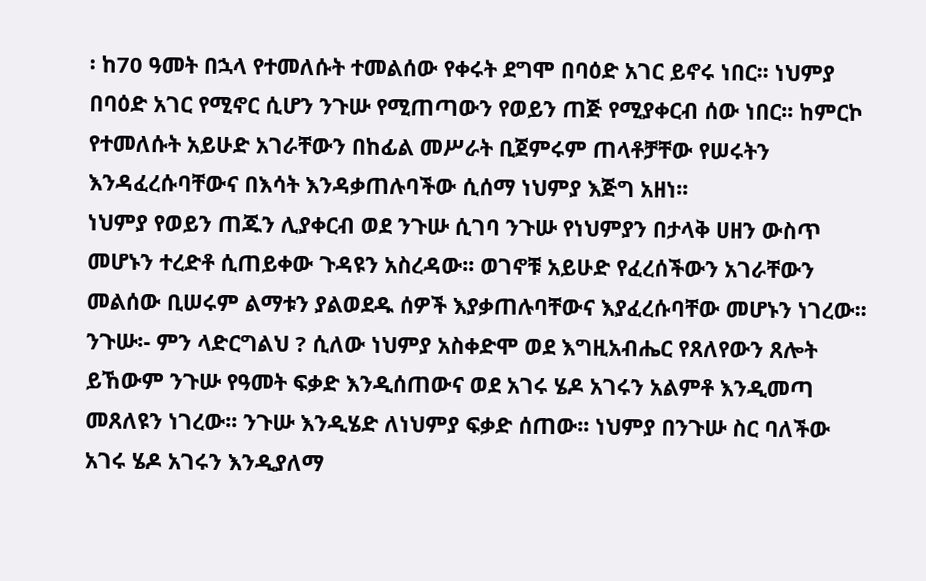፡ ከ70 ዓመት በኋላ የተመለሱት ተመልሰው የቀሩት ደግሞ በባዕድ አገር ይኖሩ ነበር፡፡ ነህምያ በባዕድ አገር የሚኖር ሲሆን ንጉሡ የሚጠጣውን የወይን ጠጅ የሚያቀርብ ሰው ነበር፡፡ ከምርኮ የተመለሱት አይሁድ አገራቸውን በከፊል መሥራት ቢጀምሩም ጠላቶቻቸው የሠሩትን እንዳፈረሱባቸውና በእሳት እንዳቃጠሉባችው ሲሰማ ነህምያ እጅግ አዘነ፡፡
ነህምያ የወይን ጠጁን ሊያቀርብ ወደ ንጉሡ ሲገባ ንጉሡ የነህምያን በታላቅ ሀዘን ውስጥ መሆኑን ተረድቶ ሲጠይቀው ጉዳዩን አስረዳው፡፡ ወገኖቹ አይሁድ የፈረሰችውን አገራቸውን መልሰው ቢሠሩም ልማቱን ያልወደዱ ሰዎች እያቃጠሉባቸውና እያፈረሱባቸው መሆኑን ነገረው፡፡
ንጉሡ፡- ምን ላድርግልህ ? ሲለው ነህምያ አስቀድሞ ወደ እግዚአብሔር የጸለየውን ጸሎት ይኸውም ንጉሡ የዓመት ፍቃድ እንዲሰጠውና ወደ አገሩ ሄዶ አገሩን አልምቶ እንዲመጣ መጸለዩን ነገረው፡፡ ንጉሡ እንዲሄድ ለነህምያ ፍቃድ ሰጠው፡፡ ነህምያ በንጉሡ ስር ባለችው አገሩ ሄዶ አገሩን እንዲያለማ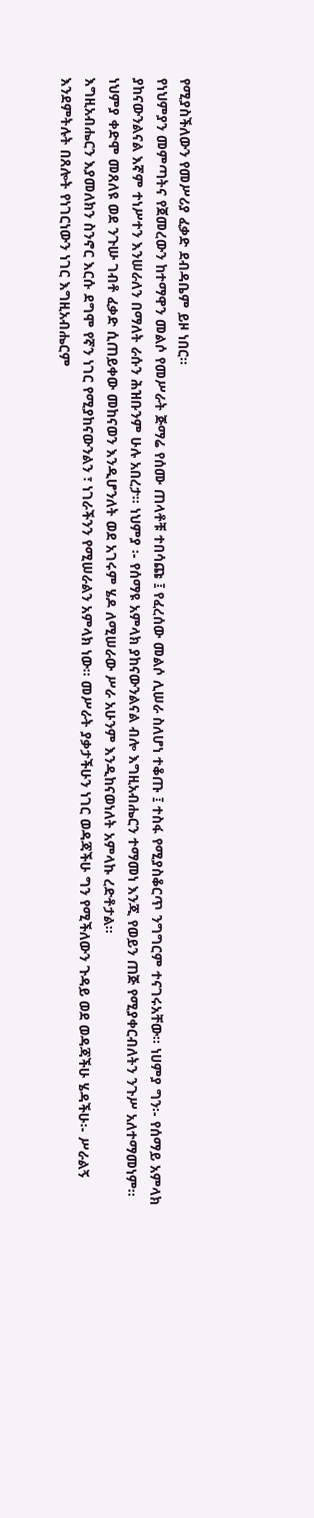የሚያስችለውን የመሥሪያ ፈቃድ ደብዳቤም ይዞ ነበር፡፡
የነህምያን መምጣትና የጀመረውን ከተማዋን መልሶ የመሥራት ጅማሬ የሰሙ ጠላቶቹ ተበሳጩ ፤ የፈረሰው መልሶ ሊሠራ ስለሆነ ተቆጡ ፤ ተስፋ የሚያስቆርጥ ንግግርም ተናገሩአቸው፡፡ ነሀምያ ግን፡- የሰማይ አምላክ ያከናውንልናል እኛም ተነሥተን እንሠራለን በማለት ራሱን ሕዝቡንም ሁሉ አበረታ፡፡ ነህምያ ፡- የሰማዩ አምላክ ያከናውንልናል ብሎ እግዚአብሔርን ተማመነ እንጂ የወይን ጠጅ የሚያቀርብለትን ንጉሥ አለተማመነም፡፡
ነህምያ ቀድሞ መጸለዩ ወደ ንጉሡ ገብቶ ፈቃድ ሲጠይቀው መከናወን እንዲሆንለት ወደ አገሩም ሄዶ ለሚሠራው ሥራ አሁንም እንዲከናወነለት አምላኩ ረድቶታል፡፡
እግዚአብሔርን እያመለክን ስንኖር እርሱ ደግሞ የኛን ነገር የሚያከናውንልን ፣ ነገራችንን የሚሠራልን አምላክ ነው፡፡ መሥራት ያቃታችሁን ነገር ወዳጃችሁ ግን የሚችለውን ጉዳይ ወደ ወዳጃችሁ ሄዳችሁ፡- ሥራልኝ እንደምትሉት በጸሎት የነገርነውን ነገር እግዚአብሔርም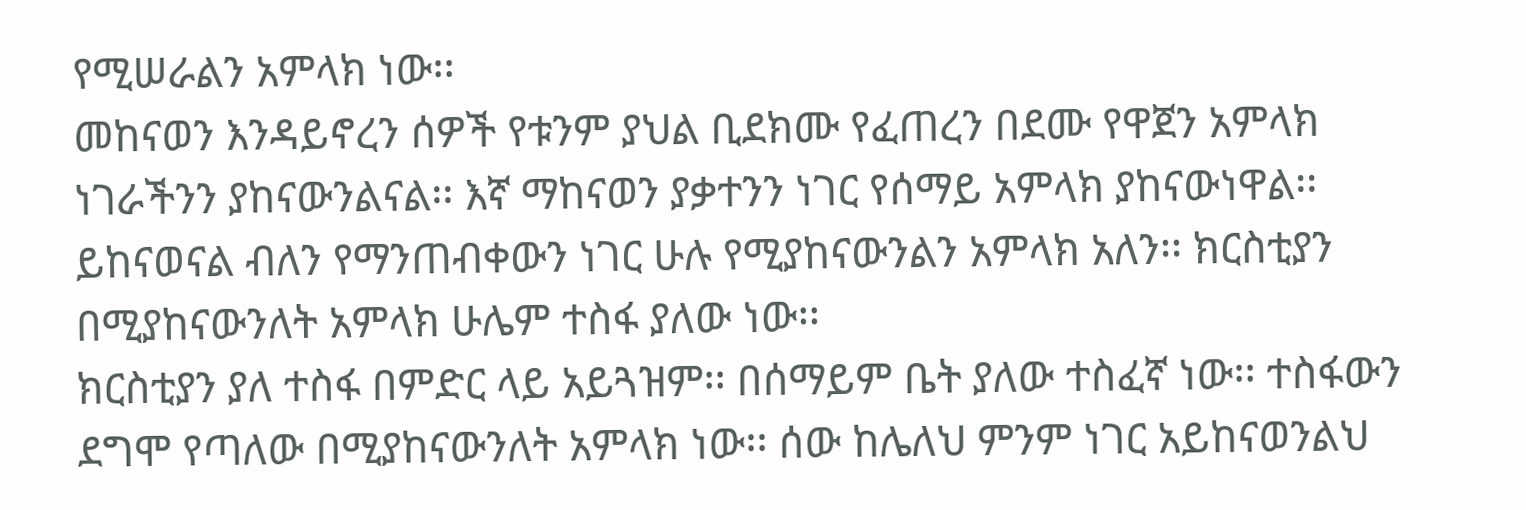የሚሠራልን አምላክ ነው፡፡
መከናወን እንዳይኖረን ሰዎች የቱንም ያህል ቢደክሙ የፈጠረን በደሙ የዋጀን አምላክ ነገራችንን ያከናውንልናል፡፡ እኛ ማከናወን ያቃተንን ነገር የሰማይ አምላክ ያከናውነዋል፡፡ ይከናወናል ብለን የማንጠብቀውን ነገር ሁሉ የሚያከናውንልን አምላክ አለን፡፡ ክርስቲያን በሚያከናውንለት አምላክ ሁሌም ተስፋ ያለው ነው፡፡
ክርስቲያን ያለ ተስፋ በምድር ላይ አይጓዝም፡፡ በሰማይም ቤት ያለው ተስፈኛ ነው፡፡ ተስፋውን ደግሞ የጣለው በሚያከናውንለት አምላክ ነው፡፡ ሰው ከሌለህ ምንም ነገር አይከናወንልህ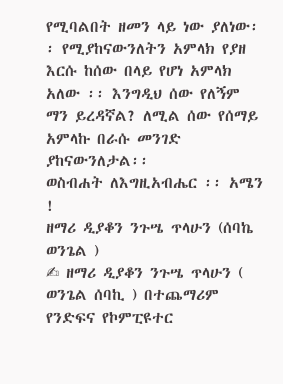የሚባልበት ዘመን ላይ ነው ያለነው፡፡ የሚያከናውንለትን አምላክ የያዘ እርሱ ከሰው በላይ የሆነ አምላክ አለው ፡፡ እንግዲህ ሰው የለኝም ማን ይረዳኛል? ለሚል ሰው የሰማይ አምላኩ በራሱ መንገድ ያከናውንለታል፡፡
ወስብሐት ለእግዚአብሔር ፡፡ አሜን !
ዘማሪ ዲያቆን ንጉሤ ጥላሁን (ሰባኬ ወንጌል )
✍ ዘማሪ ዲያቆን ንጉሤ ጥላሁን ( ወንጌል ሰባኪ ) በተጨማሪም የንድፍና የኮምፒዩተር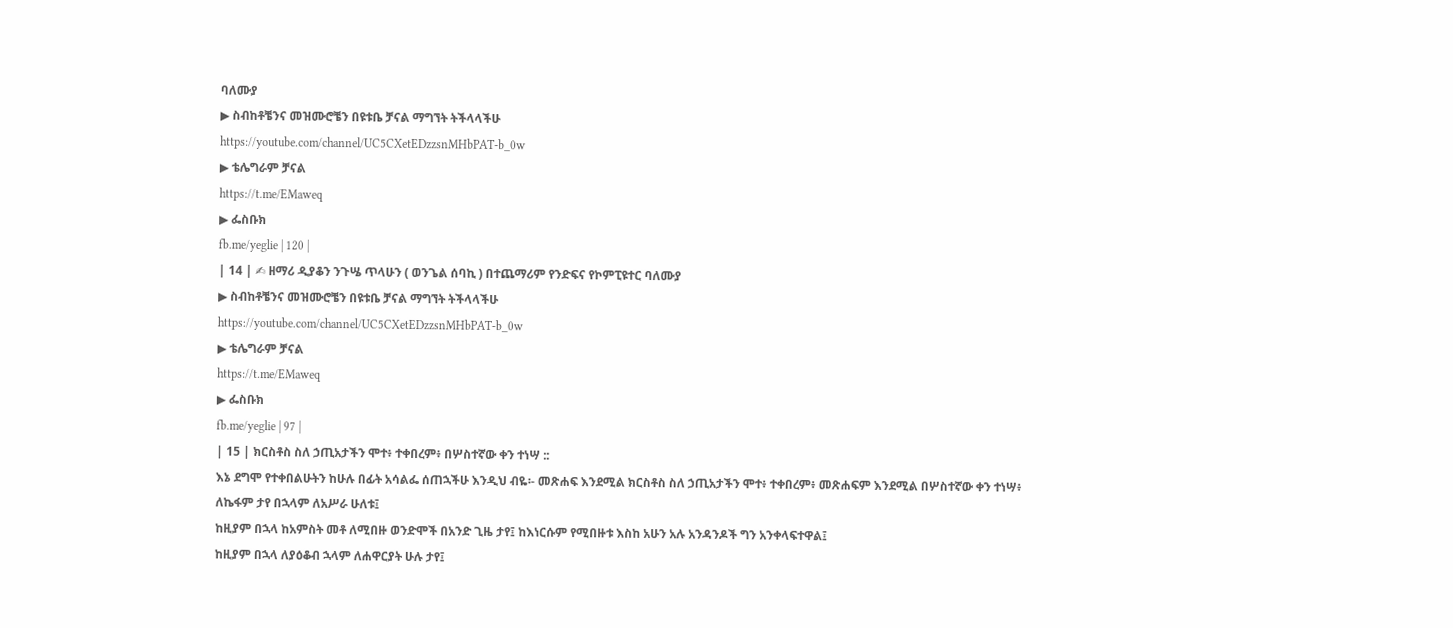ባለሙያ
▶ ስብከቶቼንና መዝሙሮቼን በዩቱቤ ቻናል ማግኘት ትችላላችሁ
https://youtube.com/channel/UC5CXetEDzzsnMHbPAT-b_0w
▶ ቴሌግራም ቻናል
https://t.me/EMaweq
▶ ፌስቡክ
fb.me/yeglie | 120 |
| 14 | ✍ ዘማሪ ዲያቆን ንጉሤ ጥላሁን ( ወንጌል ሰባኪ ) በተጨማሪም የንድፍና የኮምፒዩተር ባለሙያ
▶ ስብከቶቼንና መዝሙሮቼን በዩቱቤ ቻናል ማግኘት ትችላላችሁ
https://youtube.com/channel/UC5CXetEDzzsnMHbPAT-b_0w
▶ ቴሌግራም ቻናል
https://t.me/EMaweq
▶ ፌስቡክ
fb.me/yeglie | 97 |
| 15 | ክርስቶስ ስለ ኃጢአታችን ሞተ፥ ተቀበረም፥ በሦስተኛው ቀን ተነሣ ::
እኔ ደግሞ የተቀበልሁትን ከሁሉ በፊት አሳልፌ ሰጠኋችሁ እንዲህ ብዬ፡- መጽሐፍ እንደሚል ክርስቶስ ስለ ኃጢአታችን ሞተ፥ ተቀበረም፥ መጽሐፍም እንደሚል በሦስተኛው ቀን ተነሣ፥
ለኬፋም ታየ በኋላም ለአሥራ ሁለቱ፤
ከዚያም በኋላ ከአምስት መቶ ለሚበዙ ወንድሞች በአንድ ጊዜ ታየ፤ ከእነርሱም የሚበዙቱ እስከ አሁን አሉ አንዳንዶች ግን አንቀላፍተዋል፤
ከዚያም በኋላ ለያዕቆብ ኋላም ለሐዋርያት ሁሉ ታየ፤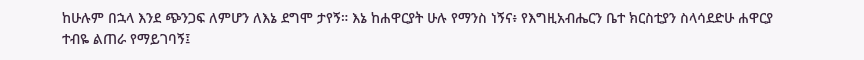ከሁሉም በኋላ እንደ ጭንጋፍ ለምሆን ለእኔ ደግሞ ታየኝ። እኔ ከሐዋርያት ሁሉ የማንስ ነኝና፥ የእግዚአብሔርን ቤተ ክርስቲያን ስላሳደድሁ ሐዋርያ ተብዬ ልጠራ የማይገባኝ፤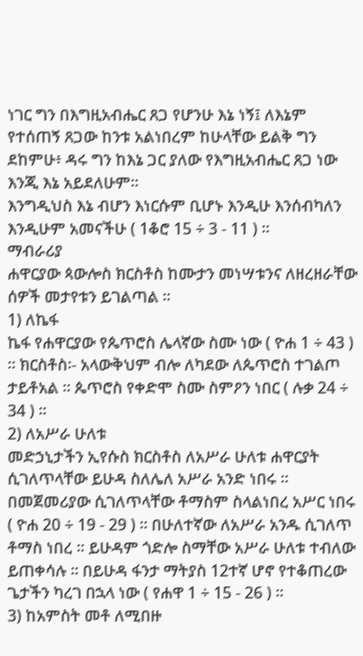ነገር ግን በእግዚአብሔር ጸጋ የሆንሁ እኔ ነኝ፤ ለእኔም የተሰጠኝ ጸጋው ከንቱ አልነበረም ከሁላቸው ይልቅ ግን ደከምሁ፥ ዳሩ ግን ከእኔ ጋር ያለው የእግዚአብሔር ጸጋ ነው እንጂ እኔ አይደለሁም።
እንግዲህስ እኔ ብሆን እነርሱም ቢሆኑ እንዲሁ እንሰብካለን እንዲሁም አመናችሁ ( 1ቆሮ 15 ÷ 3 - 11 ) ።
ማብራሪያ
ሐዋርያው ጳውሎስ ክርስቶስ ከሙታን መነሣቱንና ለዘረዘራቸው ሰዎች መታየቱን ይገልጣል ፡፡
1) ለኬፋ
ኬፋ የሐዋርያው የጴጥሮስ ሌላኛው ስሙ ነው ( ዮሐ 1 ÷ 43 ) ፡፡ ክርስቶስ፡- አላውቅህም ብሎ ለካደው ለጴጥሮስ ተገልጦ ታይቶአል ፡፡ ጴጥሮስ የቀድሞ ስሙ ስምዖን ነበር ( ሉቃ 24 ÷ 34 ) ።
2) ለአሥራ ሁለቱ
መድኃኒታችን ኢየሱስ ክርስቶስ ለአሥራ ሁለቱ ሐዋርያት ሲገለጥላቸው ይሁዳ ስለሌለ አሥራ አንድ ነበሩ ፡፡ በመጀመሪያው ሲገለጥላቸው ቶማስም ስላልነበረ አሥር ነበሩ ( ዮሐ 20 ÷ 19 - 29 ) ፡፡ በሁለተኛው ለአሥራ አንዱ ሲገለጥ ቶማስ ነበረ ፡፡ ይሁዳም ጎድሎ ስማቸው አሥራ ሁለቱ ተብለው ይጠቀሳሉ ፡፡ በይሁዳ ፋንታ ማትያስ 12ተኛ ሆኖ የተቆጠረው ጌታችን ካረገ በኋላ ነው ( የሐዋ 1 ÷ 15 - 26 ) ፡፡
3) ከአምስት መቶ ለሚበዙ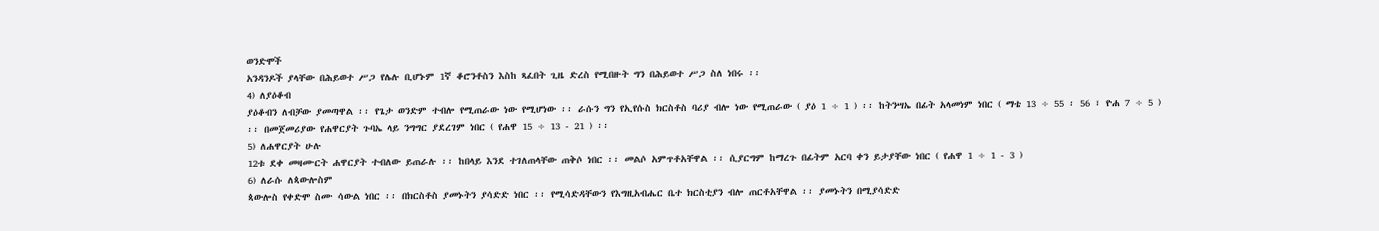ወንድሞች
አንዳንዶች ያላቸው በሕይወተ ሥጋ የሌሉ ቢሆኑም 1ኛ ቆሮንቶስን እስከ ጻፈበት ጊዜ ድረስ የሚበዙት ግን በሕይወተ ሥጋ ስለ ነበሩ ፡፡
4) ለያዕቆብ
ያዕቆብን ለብቻው ያመጣዋል ፡፡ የጌታ ወንድም ተብሎ የሚጠራው ነው የሚሆነው ፡፡ ራሱን ግን የኢየሱስ ክርስቶስ ባሪያ ብሎ ነው የሚጠራው ( ያዕ 1 ÷ 1 ) ፡፡ ከትንሣኤ በፊት አላመነም ነበር ( ማቴ 13 ÷ 55 ፡ 56 ፣ ዮሐ 7 ÷ 5 ) ፡፡ በመጀመሪያው የሐዋርያት ጉባኤ ላይ ንግግር ያደረገም ነበር ( የሐዋ 15 ÷ 13 - 21 ) ፡፡
5) ለሐዋርያት ሁሉ
12ቱ ደቀ መዛሙርት ሐዋርያት ተብለው ይጠራሉ ፡፡ ከበላይ እንደ ተገለጠላቸው ጠቅሶ ነበር ፡፡ መልሶ አምጥቶአቸዋል ፡፡ ሲያርግም ከማረጉ በፊትም አርባ ቀን ይታያቸው ነበር ( የሐዋ 1 ÷ 1 - 3 )
6) ለራሱ ለጳውሎስም
ጳውሎስ የቀድሞ ስሙ ሳውል ነበር ፡፡ በክርስቶስ ያመኑትን ያሳድድ ነበር ፡፡ የሚሳድዳቸውን የእግዚአብሔር ቤተ ክርስቲያን ብሎ ጠርቶአቸዋል ፡፡ ያመኑትን በሚያሳድድ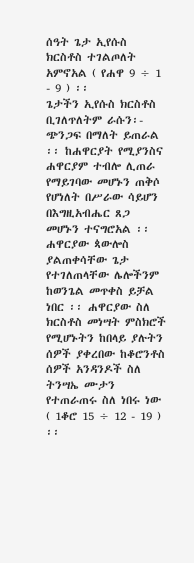ሰዓት ጌታ ኢየሱስ ክርስቶስ ተገልጦለት አምኖአል ( የሐዋ 9 ÷ 1 - 9 ) ፡፡
ጌታችን ኢየሱስ ክርስቶስ ቢገለጥለትም ራሱን፡- ጭንጋፍ በማለት ይጠራል ፡፡ ከሐዋርያት የሚያንስና ሐዋርያም ተብሎ ሊጠራ የማይገባው መሆኑን ጠቅሶ የሆነለት በሥራው ሳይሆን በእግዚአብሔር ጸጋ መሆኑን ተናግሮአል ፡፡
ሐዋርያው ጳውሎስ ያልጠቀሳቸው ጌታ የተገለጠላቸው ሌሎችንም ከወንጌል መጥቀስ ይቻል ነበር ፡፡ ሐዋርያው ስለ ክርስቶስ መነሣት ምስክሮች የሚሆኑትን ከበላይ ያሉትን ሰዎች ያቀረበው ከቆሮንቶስ ሰዎች አንዳንዶች ስለ ትንሣኤ ሙታን የተጠራጠሩ ስለ ነበሩ ነው ( 1ቆሮ 15 ÷ 12 - 19 ) ፡፡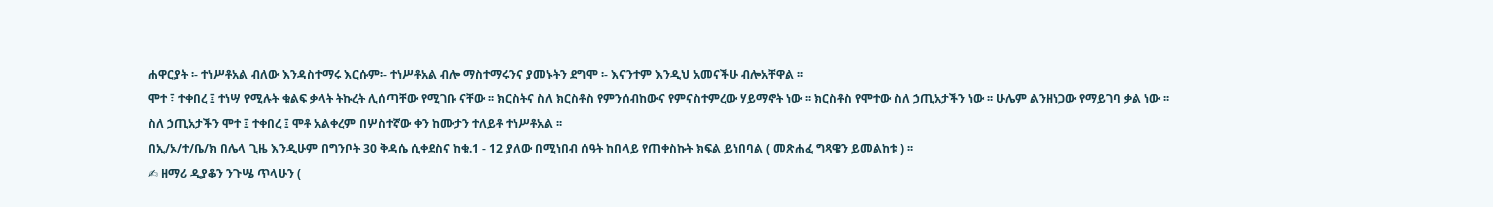ሐዋርያት ፡- ተነሥቶአል ብለው እንዳስተማሩ እርሱም፡- ተነሥቶአል ብሎ ማስተማሩንና ያመኑትን ደግሞ ፡- እናንተም እንዲህ አመናችሁ ብሎአቸዋል ፡፡
ሞተ ፣ ተቀበረ ፤ ተነሣ የሚሉት ቁልፍ ቃላት ትኩረት ሊሰጣቸው የሚገቡ ናቸው ፡፡ ክርስትና ስለ ክርስቶስ የምንሰብከውና የምናስተምረው ሃይማኖት ነው ፡፡ ክርስቶስ የሞተው ስለ ኃጢአታችን ነው ፡፡ ሁሌም ልንዘነጋው የማይገባ ቃል ነው ፡፡
ስለ ኃጢአታችን ሞተ ፤ ተቀበረ ፤ ሞቶ አልቀረም በሦስተኛው ቀን ከሙታን ተለይቶ ተነሥቶአል ፡፡
በኢ/ኦ/ተ/ቤ/ክ በሌላ ጊዜ እንዲሁም በግንቦት 30 ቅዳሴ ሲቀደስና ከቁ.1 - 12 ያለው በሚነበብ ሰዓት ከበላይ የጠቀስኩት ክፍል ይነበባል ( መጽሐፈ ግጻዌን ይመልከቱ ) ፡፡
✍ ዘማሪ ዲያቆን ንጉሤ ጥላሁን (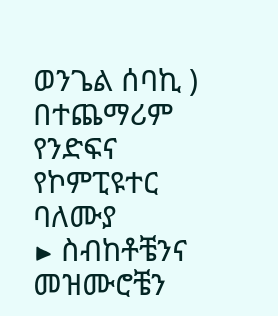ወንጌል ሰባኪ ) በተጨማሪም የንድፍና የኮምፒዩተር ባለሙያ
▶ ስብከቶቼንና መዝሙሮቼን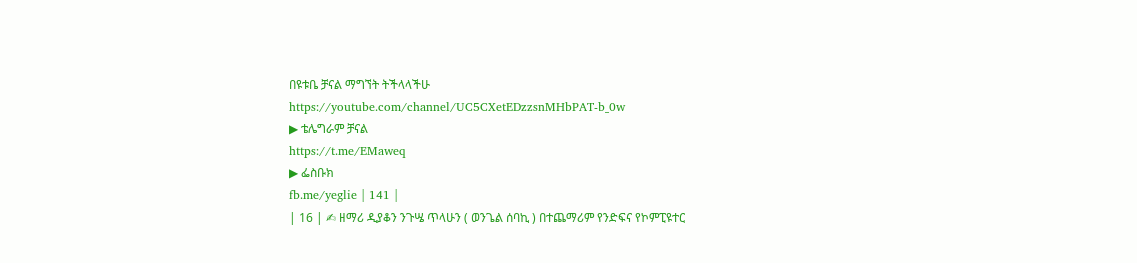በዩቱቤ ቻናል ማግኘት ትችላላችሁ
https://youtube.com/channel/UC5CXetEDzzsnMHbPAT-b_0w
▶ ቴሌግራም ቻናል
https://t.me/EMaweq
▶ ፌስቡክ
fb.me/yeglie | 141 |
| 16 | ✍ ዘማሪ ዲያቆን ንጉሤ ጥላሁን ( ወንጌል ሰባኪ ) በተጨማሪም የንድፍና የኮምፒዩተር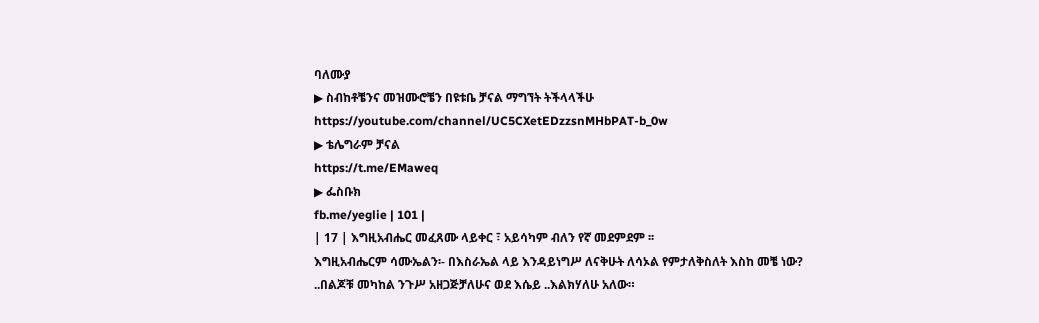ባለሙያ
▶ ስብከቶቼንና መዝሙሮቼን በዩቱቤ ቻናል ማግኘት ትችላላችሁ
https://youtube.com/channel/UC5CXetEDzzsnMHbPAT-b_0w
▶ ቴሌግራም ቻናል
https://t.me/EMaweq
▶ ፌስቡክ
fb.me/yeglie | 101 |
| 17 | እግዚአብሔር መፈጸሙ ላይቀር ፣ አይሳካም ብለን የኛ መደምደም ፡፡
እግዚአብሔርም ሳሙኤልን፡- በእስራኤል ላይ እንዳይነግሥ ለናቅሁት ለሳኦል የምታለቅስለት እስከ መቼ ነው? ..በልጆቹ መካከል ንጉሥ አዘጋጅቻለሁና ወደ እሴይ ..እልክሃለሁ አለው።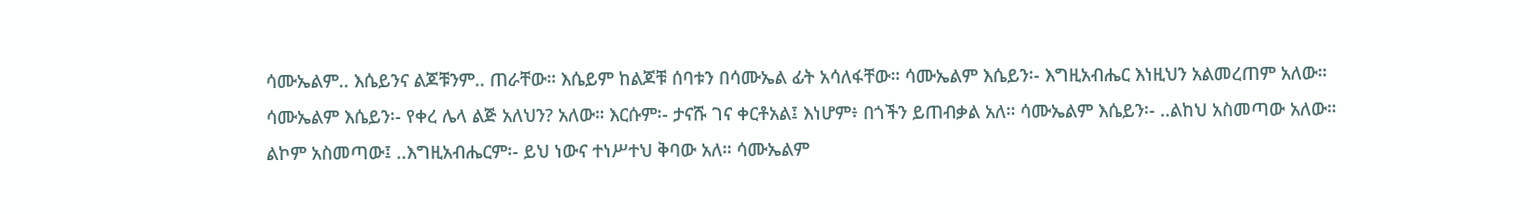ሳሙኤልም.. እሴይንና ልጆቹንም.. ጠራቸው። እሴይም ከልጆቹ ሰባቱን በሳሙኤል ፊት አሳለፋቸው። ሳሙኤልም እሴይን፡- እግዚአብሔር እነዚህን አልመረጠም አለው።
ሳሙኤልም እሴይን፡- የቀረ ሌላ ልጅ አለህን? አለው። እርሱም፡- ታናሹ ገና ቀርቶአል፤ እነሆም፥ በጎችን ይጠብቃል አለ። ሳሙኤልም እሴይን፡- ..ልከህ አስመጣው አለው።
ልኮም አስመጣው፤ ..እግዚአብሔርም፡- ይህ ነውና ተነሥተህ ቅባው አለ። ሳሙኤልም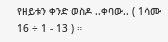የዘይቱን ቀንድ ወስዶ ..ቀባው.. ( 1ሳሙ 16 ÷ 1 - 13 ) ።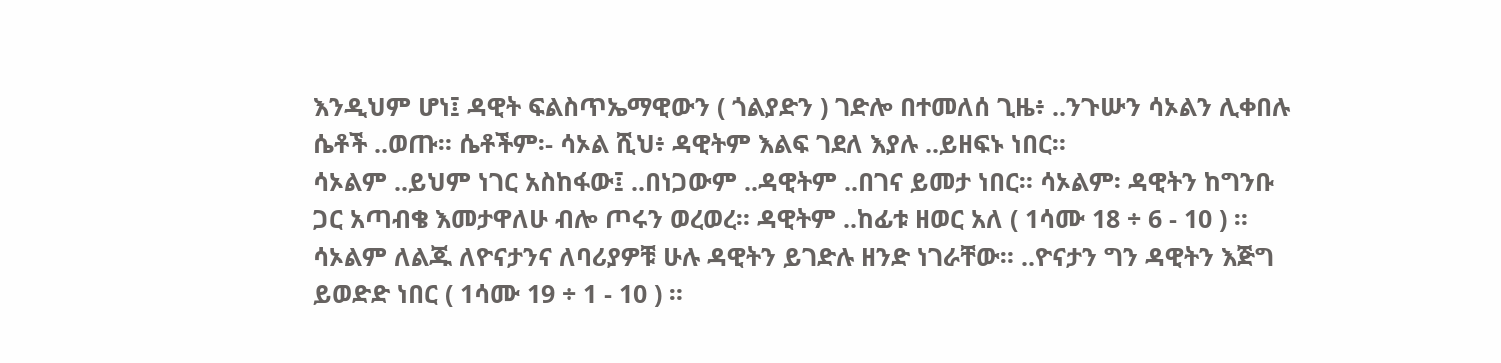እንዲህም ሆነ፤ ዳዊት ፍልስጥኤማዊውን ( ጎልያድን ) ገድሎ በተመለሰ ጊዜ፥ ..ንጉሡን ሳኦልን ሊቀበሉ ሴቶች ..ወጡ። ሴቶችም፡- ሳኦል ሺህ፥ ዳዊትም እልፍ ገደለ እያሉ ..ይዘፍኑ ነበር።
ሳኦልም ..ይህም ነገር አስከፋው፤ ..በነጋውም ..ዳዊትም ..በገና ይመታ ነበር። ሳኦልም፡ ዳዊትን ከግንቡ ጋር አጣብቄ እመታዋለሁ ብሎ ጦሩን ወረወረ። ዳዊትም ..ከፊቱ ዘወር አለ ( 1ሳሙ 18 ÷ 6 - 10 ) ።
ሳኦልም ለልጁ ለዮናታንና ለባሪያዎቹ ሁሉ ዳዊትን ይገድሉ ዘንድ ነገራቸው። ..ዮናታን ግን ዳዊትን እጅግ ይወድድ ነበር ( 1ሳሙ 19 ÷ 1 - 10 ) ።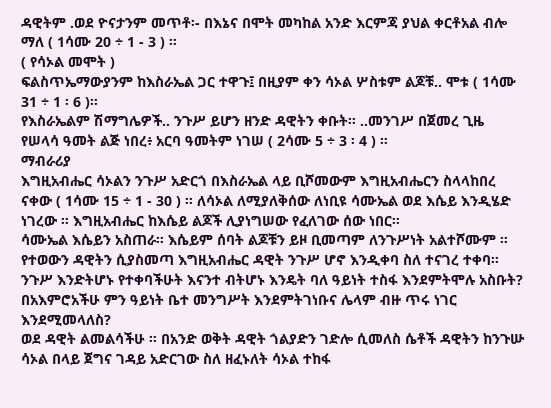ዳዊትም .ወደ ዮናታንም መጥቶ፡- በእኔና በሞት መካከል አንድ እርምጃ ያህል ቀርቶአል ብሎ ማለ ( 1ሳሙ 20 ÷ 1 - 3 ) ።
( የሳኦል መሞት )
ፍልስጥኤማውያንም ከእስራኤል ጋር ተዋጉ፤ በዚያም ቀን ሳኦል ሦስቱም ልጆቹ.. ሞቱ ( 1ሳሙ 31 ÷ 1 ፡ 6 )።
የእስራኤልም ሽማግሌዎች.. ንጉሥ ይሆን ዘንድ ዳዊትን ቀቡት። ..መንገሥ በጀመረ ጊዜ የሠላሳ ዓመት ልጅ ነበረ፥ አርባ ዓመትም ነገሠ ( 2ሳሙ 5 ÷ 3 ፡ 4 ) ።
ማብራሪያ
እግዚአብሔር ሳኦልን ንጉሥ አድርጎ በእስራኤል ላይ ቢሾመውም እግዚአብሔርን ስላላከበረ ናቀው ( 1ሳሙ 15 ÷ 1 - 30 ) ፡፡ ለሳኦል ለሚያለቅሰው ለነቢዩ ሳሙኤል ወደ እሴይ እንዲሄድ ነገረው ፡፡ እግዚአብሔር ከእሴይ ልጆች ሊያነግሠው የፈለገው ሰው ነበር፡፡
ሳሙኤል እሴይን አስጠራ፡፡ እሴይም ሰባት ልጆቹን ይዞ ቢመጣም ለንጉሥነት አልተሾሙም ፡፡ የተወውን ዳዊትን ሲያስመጣ እግዚአብሔር ዳዊት ንጉሥ ሆኖ እንዲቀባ ስለ ተናገረ ተቀባ፡፡
ንጉሥ እንድትሆኑ የተቀባችሁት እናንተ ብትሆኑ እንዴት ባለ ዓይነት ተስፋ እንደምትሞሉ አስቡት? በአእምሮአችሁ ምን ዓይነት ቤተ መንግሥት እንደምትገነቡና ሌላም ብዙ ጥሩ ነገር እንደሚመላለስ?
ወደ ዳዊት ልመልሳችሁ ፡፡ በአንድ ወቅት ዳዊት ጎልያድን ገድሎ ሲመለስ ሴቶች ዳዊትን ከንጉሡ ሳኦል በላይ ጀግና ገዳይ አድርገው ስለ ዘፈኑለት ሳኦል ተከፋ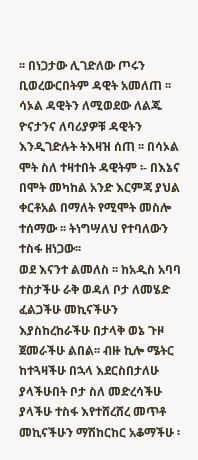፡፡ በነጋታው ሊገድለው ጦሩን ቢወረውርበትም ዳዊት አመለጠ ፡፡
ሳኦል ዳዊትን ለሚወደው ለልጁ ዮናታንና ለባሪያዎቹ ዳዊትን እንዲገድሉት ትእዛዝ ሰጠ ፡፡ በሳኦል ሞት ስለ ተዛተበት ዳዊትም ፡- በእኔና በሞት መካከል አንድ እርምጃ ያህል ቀርቶአል በማለት የሚሞት መስሎ ተሰማው ፡፡ ትነግሣለህ የተባለውን ተስፋ ዘነጋው፡፡
ወደ እናንተ ልመለስ ፡፡ ከአዲስ አባባ ተስታችሁ ራቅ ወዳለ ቦታ ለመሄድ ፈልጋችሁ መኪናችሁን እያስከረከራችሁ በታላቅ ወኔ ጉዞ ጀመራችሁ ልበል፡፡ ብዙ ኪሎ ሜትር ከተጓዛችሁ በኋላ እደርስበታለሁ ያላችሁበት ቦታ ስለ መድረሳችሁ ያላችሁ ተስፋ እየተሸረሸረ መጥቶ መኪናችሁን ማሽከርከር አቆማችሁ ፡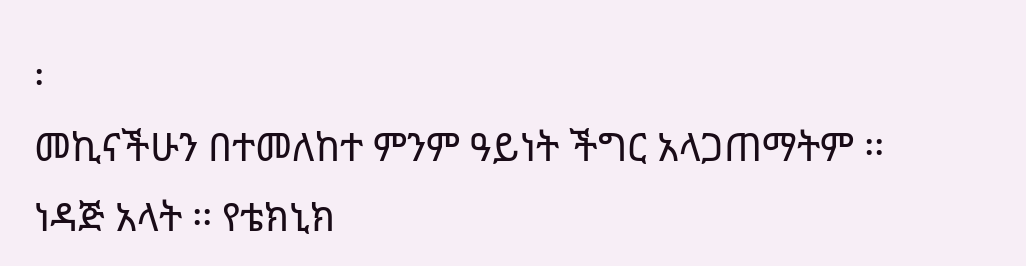፡
መኪናችሁን በተመለከተ ምንም ዓይነት ችግር አላጋጠማትም ፡፡ ነዳጅ አላት ፡፡ የቴክኒክ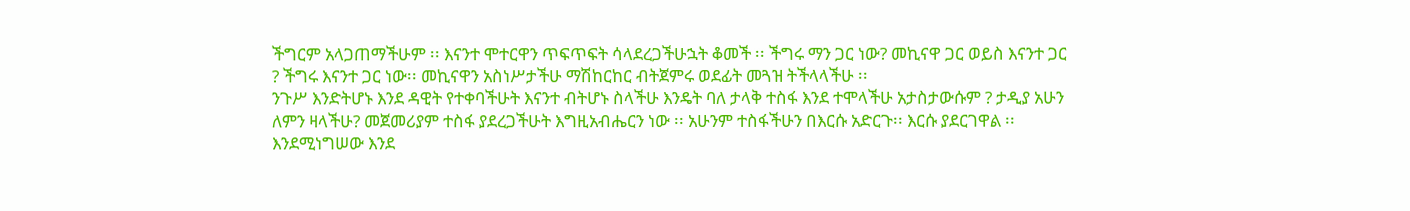ችግርም አላጋጠማችሁም ፡፡ እናንተ ሞተርዋን ጥፍጥፍት ሳላደረጋችሁኋት ቆመች ፡፡ ችግሩ ማን ጋር ነው? መኪናዋ ጋር ወይስ እናንተ ጋር ? ችግሩ እናንተ ጋር ነው፡፡ መኪናዋን አስነሥታችሁ ማሽከርከር ብትጀምሩ ወደፊት መጓዝ ትችላላችሁ ፡፡
ንጉሥ እንድትሆኑ እንደ ዳዊት የተቀባችሁት እናንተ ብትሆኑ ስላችሁ እንዴት ባለ ታላቅ ተስፋ እንደ ተሞላችሁ አታስታውሱም ? ታዲያ አሁን ለምን ዛላችሁ? መጀመሪያም ተስፋ ያደረጋችሁት እግዚአብሔርን ነው ፡፡ አሁንም ተስፋችሁን በእርሱ አድርጉ፡፡ እርሱ ያደርገዋል ፡፡
እንደሚነግሠው እንደ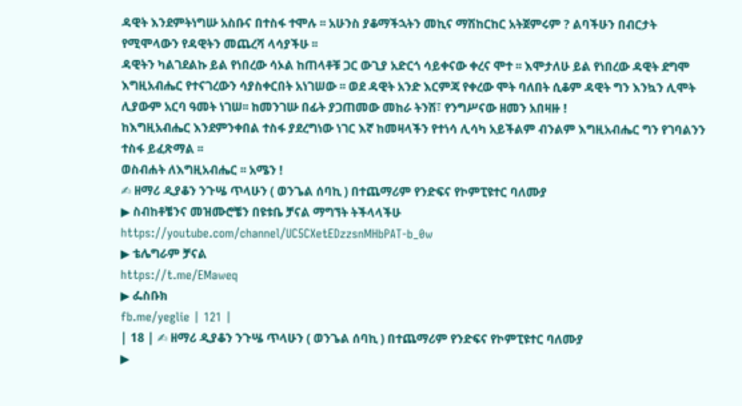ዳዊት እንደምትነግሡ አስቡና በተስፋ ተሞሉ ፡፡ አሁንስ ያቆማችኋትን መኪና ማሽከርከር አትጀምሩም ? ልባችሁን በብርታት የሚሞላውን የዳዊትን መጨረሻ ላሳያችሁ ፡፡
ዳዊትን ካልገደልኩ ይል የነበረው ሳኦል ከጠላቶቹ ጋር ውጊያ አድርጎ ሳይቀናው ቀረና ሞተ ፡፡ እሞታለሁ ይል የነበረው ዳዊት ደግሞ እግዚአብሔር የተናገረውን ሳያስቀርበት አነገሠው ፡፡ ወደ ዳዊት አንድ እርምጃ የቀረው ሞት ባለበት ሲቆም ዳዊት ግን እንኳን ሊሞት ሊያውም አርባ ዓመት ነገሠ፡፡ ከመንገሡ በፊት ያጋጠመው መከራ ትንሽ፣ የንግሥናው ዘመን አበዛዙ !
ከእግዚአብሔር እንደምንቀበል ተስፋ ያደረግነው ነገር እኛ ከመዛላችን የተነሳ ሊሳካ አይችልም ብንልም እግዚአብሔር ግን የገባልንን ተስፋ ይፈጽማል ፡፡
ወስብሐት ለእግዚአብሔር ፡፡ አሜን !
✍ ዘማሪ ዲያቆን ንጉሤ ጥላሁን ( ወንጌል ሰባኪ ) በተጨማሪም የንድፍና የኮምፒዩተር ባለሙያ
▶ ስብከቶቼንና መዝሙሮቼን በዩቱቤ ቻናል ማግኘት ትችላላችሁ
https://youtube.com/channel/UC5CXetEDzzsnMHbPAT-b_0w
▶ ቴሌግራም ቻናል
https://t.me/EMaweq
▶ ፌስቡክ
fb.me/yeglie | 121 |
| 18 | ✍ ዘማሪ ዲያቆን ንጉሤ ጥላሁን ( ወንጌል ሰባኪ ) በተጨማሪም የንድፍና የኮምፒዩተር ባለሙያ
▶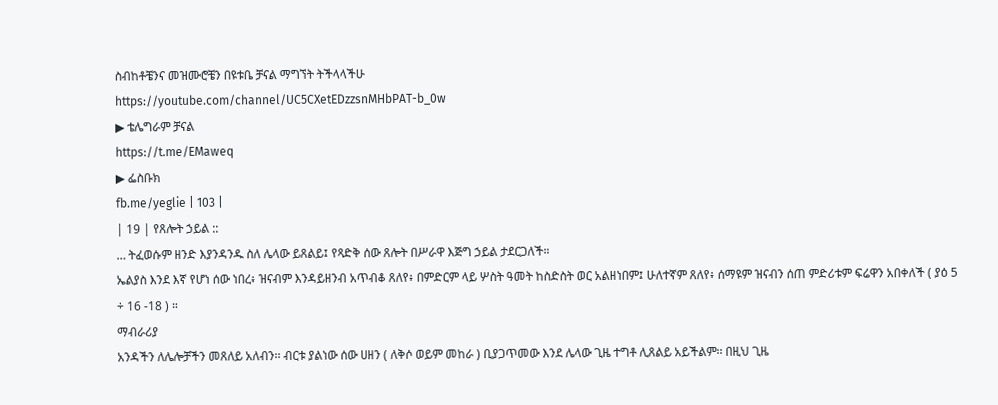ስብከቶቼንና መዝሙሮቼን በዩቱቤ ቻናል ማግኘት ትችላላችሁ
https://youtube.com/channel/UC5CXetEDzzsnMHbPAT-b_0w
▶ ቴሌግራም ቻናል
https://t.me/EMaweq
▶ ፌስቡክ
fb.me/yeglie | 103 |
| 19 | የጸሎት ኃይል ::
… ትፈወሱም ዘንድ እያንዳንዱ ስለ ሌላው ይጸልይ፤ የጻድቅ ሰው ጸሎት በሥራዋ እጅግ ኃይል ታደርጋለች።
ኤልያስ እንደ እኛ የሆነ ሰው ነበረ፥ ዝናብም እንዳይዘንብ አጥብቆ ጸለየ፥ በምድርም ላይ ሦስት ዓመት ከስድስት ወር አልዘነበም፤ ሁለተኛም ጸለየ፥ ሰማዩም ዝናብን ሰጠ ምድሪቱም ፍሬዋን አበቀለች ( ያዕ 5 ÷ 16 -18 ) ።
ማብራሪያ
አንዳችን ለሌሎቻችን መጸለይ አለብን፡፡ ብርቱ ያልነው ሰው ሀዘን ( ለቅሶ ወይም መከራ ) ቢያጋጥመው እንደ ሌላው ጊዜ ተግቶ ሊጸልይ አይችልም፡፡ በዚህ ጊዜ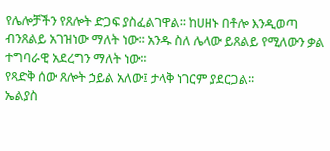የሌሎቻችን የጸሎት ድጋፍ ያስፈልገዋል፡፡ ከሀዘኑ በቶሎ እንዲወጣ ብንጸልይ አገዝነው ማለት ነው፡፡ አንዱ ስለ ሌላው ይጸልይ የሚለውን ቃል ተግባራዊ አደረግን ማለት ነው፡፡
የጻድቅ ሰው ጸሎት ኃይል አለው፤ ታላቅ ነገርም ያደርጋል፡፡
ኤልያስ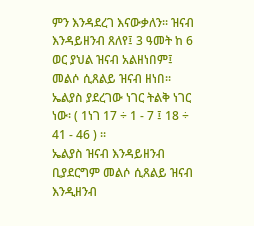ምን እንዳደረገ እናውቃለን፡፡ ዝናብ እንዳይዘንብ ጸለየ፤ 3 ዓመት ከ 6 ወር ያህል ዝናብ አልዘነበም፤ መልሶ ሲጸልይ ዝናብ ዘነበ፡፡ ኤልያስ ያደረገው ነገር ትልቅ ነገር ነው፡ ( 1ነገ 17 ÷ 1 - 7 ፤ 18 ÷ 41 - 46 ) ፡፡
ኤልያስ ዝናብ እንዳይዘንብ ቢያደርግም መልሶ ሲጸልይ ዝናብ እንዲዘንብ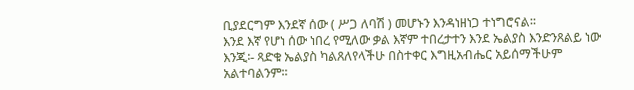ቢያደርግም እንደኛ ሰው ( ሥጋ ለባሽ ) መሆኑን እንዳነዘነጋ ተነግሮናል፡፡
እንደ እኛ የሆነ ሰው ነበረ የሚለው ቃል እኛም ተበረታተን እንደ ኤልያስ እንድንጸልይ ነው እንጂ፡- ጻድቁ ኤልያስ ካልጸለየላችሁ በስተቀር እግዚአብሔር አይሰማችሁም አልተባልንም፡፡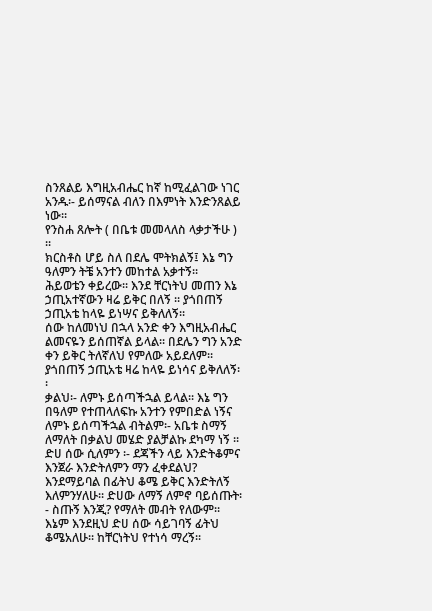ስንጸልይ እግዚአብሔር ከኛ ከሚፈልገው ነገር አንዱ፡- ይሰማናል ብለን በእምነት እንድንጸልይ ነው፡፡
የንስሐ ጸሎት ( በቤቱ መመላለስ ላቃታችሁ ) ፡፡
ክርስቶስ ሆይ ስለ በደሌ ሞትክልኝ፤ እኔ ግን ዓለምን ትቼ አንተን መከተል አቃተኝ፡፡
ሕይወቴን ቀይረው፡፡ እንደ ቸርነትህ መጠን እኔ ኃጢአተኛውን ዛሬ ይቅር በለኝ ፡፡ ያጎበጠኝ ኃጢአቴ ከላዬ ይነሣና ይቅለለኝ፡፡
ሰው ከለመነህ በኋላ አንድ ቀን እግዚአብሔር ልመናዬን ይሰጠኛል ይላል፡፡ በደሌን ግን አንድ ቀን ይቅር ትለኛለህ የምለው አይደለም፡፡ ያጎበጠኝ ኃጢአቴ ዛሬ ከላዬ ይነሳና ይቅለለኝ፡፡
ቃልህ፡- ለምኑ ይሰጣችኋል ይላል፡፡ እኔ ግን በዓለም የተጠላለፍኩ አንተን የምበድል ነኝና ለምኑ ይሰጣችኋል ብትልም፡- አቤቱ ስማኝ ለማለት በቃልህ መሄድ ያልቻልኩ ደካማ ነኝ ፡፡
ድሀ ሰው ሲለምን ፡- ደጃችን ላይ እንድትቆምና እንጀራ እንድትለምን ማን ፈቀደልህ? እንደማይባል በፊትህ ቆሜ ይቅር እንድትለኝ እለምንሃለሁ፡፡ ድሀው ለማኝ ለምኖ ባይሰጡት፡- ስጡኝ እንጂ? የማለት መብት የለውም፡፡ እኔም እንደዚህ ድሀ ሰው ሳይገባኝ ፊትህ ቆሜአለሁ፡፡ ከቸርነትህ የተነሳ ማረኝ፡፡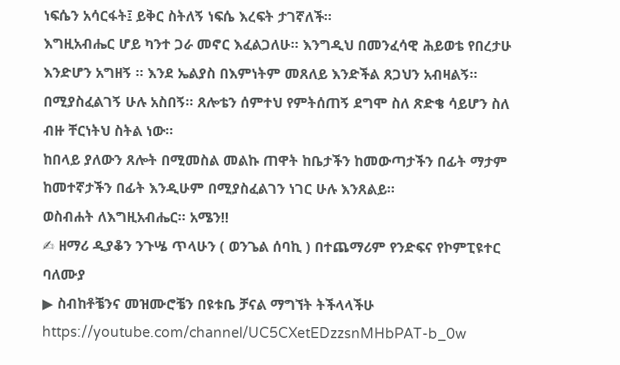ነፍሴን አሳርፋት፤ ይቅር ስትለኝ ነፍሴ እረፍት ታገኛለች፡፡
እግዚአብሔር ሆይ ካንተ ጋራ መኖር እፈልጋለሁ፡፡ እንግዲህ በመንፈሳዊ ሕይወቴ የበረታሁ እንድሆን አግዘኝ ፡፡ እንደ ኤልያስ በእምነትም መጸለይ እንድችል ጸጋህን አብዛልኝ፡፡ በሚያስፈልገኝ ሁሉ አስበኝ፡፡ ጸሎቴን ሰምተህ የምትሰጠኝ ደግሞ ስለ ጽድቄ ሳይሆን ስለ ብዙ ቸርነትህ ስትል ነው፡፡
ከበላይ ያለውን ጸሎት በሚመስል መልኩ ጠዋት ከቤታችን ከመውጣታችን በፊት ማታም ከመተኛታችን በፊት እንዲሁም በሚያስፈልገን ነገር ሁሉ እንጸልይ፡፡
ወስብሐት ለእግዚአብሔር፡፡ አሜን!!
✍ ዘማሪ ዲያቆን ንጉሤ ጥላሁን ( ወንጌል ሰባኪ ) በተጨማሪም የንድፍና የኮምፒዩተር ባለሙያ
▶ ስብከቶቼንና መዝሙሮቼን በዩቱቤ ቻናል ማግኘት ትችላላችሁ
https://youtube.com/channel/UC5CXetEDzzsnMHbPAT-b_0w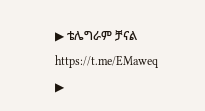▶ ቴሌግራም ቻናል
https://t.me/EMaweq
▶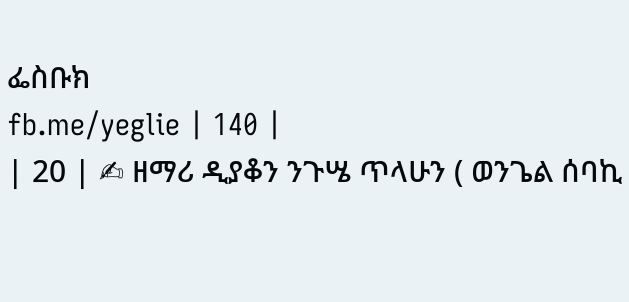ፌስቡክ
fb.me/yeglie | 140 |
| 20 | ✍ ዘማሪ ዲያቆን ንጉሤ ጥላሁን ( ወንጌል ሰባኪ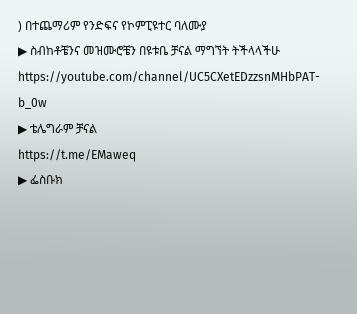) በተጨማሪም የንድፍና የኮምፒዩተር ባለሙያ
▶ ስብከቶቼንና መዝሙሮቼን በዩቱቤ ቻናል ማግኘት ትችላላችሁ
https://youtube.com/channel/UC5CXetEDzzsnMHbPAT-b_0w
▶ ቴሌግራም ቻናል
https://t.me/EMaweq
▶ ፌስቡክ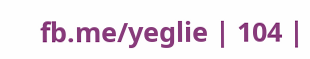fb.me/yeglie | 104 |